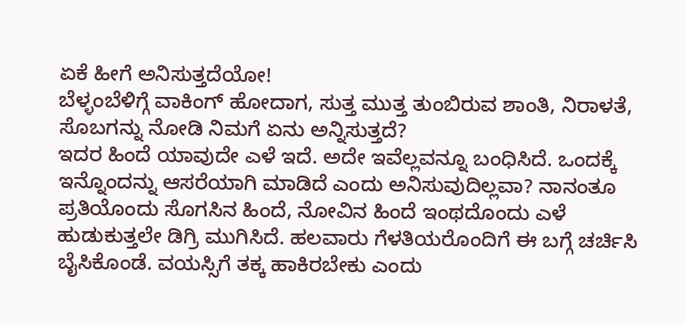ಏಕೆ ಹೀಗೆ ಅನಿಸುತ್ತದೆಯೋ!
ಬೆಳ್ಳಂಬೆಳಿಗ್ಗೆ ವಾಕಿಂಗ್ ಹೋದಾಗ, ಸುತ್ತ ಮುತ್ತ ತುಂಬಿರುವ ಶಾಂತಿ, ನಿರಾಳತೆ, ಸೊಬಗನ್ನು ನೋಡಿ ನಿಮಗೆ ಏನು ಅನ್ನಿಸುತ್ತದೆ?
ಇದರ ಹಿಂದೆ ಯಾವುದೇ ಎಳೆ ಇದೆ. ಅದೇ ಇವೆಲ್ಲವನ್ನೂ ಬಂಧಿಸಿದೆ. ಒಂದಕ್ಕೆ ಇನ್ನೊಂದನ್ನು ಆಸರೆಯಾಗಿ ಮಾಡಿದೆ ಎಂದು ಅನಿಸುವುದಿಲ್ಲವಾ? ನಾನಂತೂ ಪ್ರತಿಯೊಂದು ಸೊಗಸಿನ ಹಿಂದೆ, ನೋವಿನ ಹಿಂದೆ ಇಂಥದೊಂದು ಎಳೆ ಹುಡುಕುತ್ತಲೇ ಡಿಗ್ರಿ ಮುಗಿಸಿದೆ. ಹಲವಾರು ಗೆಳತಿಯರೊಂದಿಗೆ ಈ ಬಗ್ಗೆ ಚರ್ಚಿಸಿ ಬೈಸಿಕೊಂಡೆ. ವಯಸ್ಸಿಗೆ ತಕ್ಕ ಹಾಕಿರಬೇಕು ಎಂದು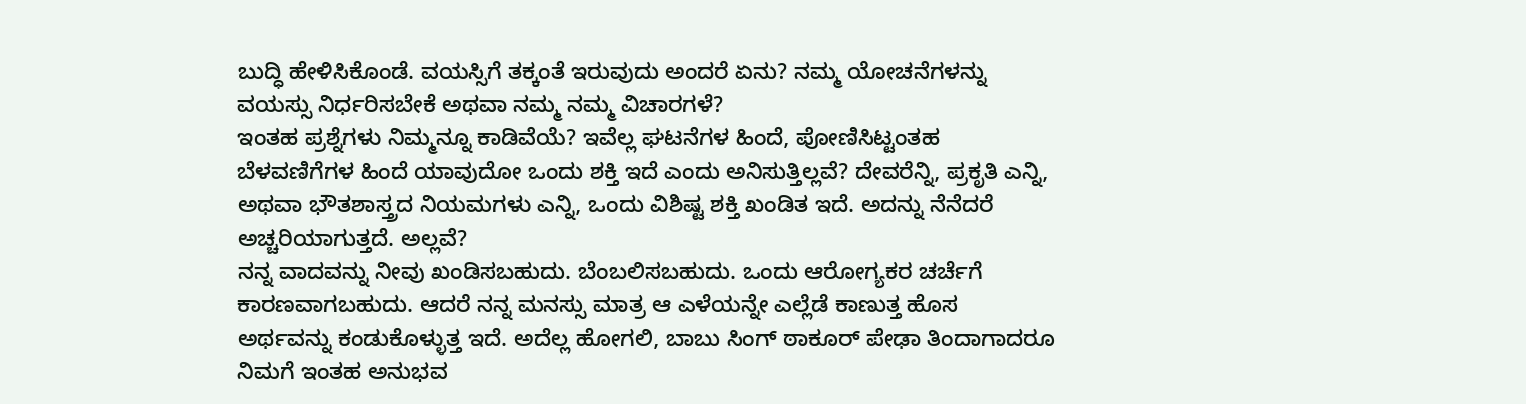ಬುದ್ಧಿ ಹೇಳಿಸಿಕೊಂಡೆ. ವಯಸ್ಸಿಗೆ ತಕ್ಕಂತೆ ಇರುವುದು ಅಂದರೆ ಏನು? ನಮ್ಮ ಯೋಚನೆಗಳನ್ನು ವಯಸ್ಸು ನಿರ್ಧರಿಸಬೇಕೆ ಅಥವಾ ನಮ್ಮ ನಮ್ಮ ವಿಚಾರಗಳೆ?
ಇಂತಹ ಪ್ರಶ್ನೆಗಳು ನಿಮ್ಮನ್ನೂ ಕಾಡಿವೆಯೆ? ಇವೆಲ್ಲ ಘಟನೆಗಳ ಹಿಂದೆ, ಪೋಣಿಸಿಟ್ಟಂತಹ ಬೆಳವಣಿಗೆಗಳ ಹಿಂದೆ ಯಾವುದೋ ಒಂದು ಶಕ್ತಿ ಇದೆ ಎಂದು ಅನಿಸುತ್ತಿಲ್ಲವೆ? ದೇವರೆನ್ನಿ, ಪ್ರಕೃತಿ ಎನ್ನಿ, ಅಥವಾ ಭೌತಶಾಸ್ತ್ರದ ನಿಯಮಗಳು ಎನ್ನಿ, ಒಂದು ವಿಶಿಷ್ಟ ಶಕ್ತಿ ಖಂಡಿತ ಇದೆ. ಅದನ್ನು ನೆನೆದರೆ ಅಚ್ಚರಿಯಾಗುತ್ತದೆ. ಅಲ್ಲವೆ?
ನನ್ನ ವಾದವನ್ನು ನೀವು ಖಂಡಿಸಬಹುದು. ಬೆಂಬಲಿಸಬಹುದು. ಒಂದು ಆರೋಗ್ಯಕರ ಚರ್ಚೆಗೆ ಕಾರಣವಾಗಬಹುದು. ಆದರೆ ನನ್ನ ಮನಸ್ಸು ಮಾತ್ರ ಆ ಎಳೆಯನ್ನೇ ಎಲ್ಲೆಡೆ ಕಾಣುತ್ತ ಹೊಸ ಅರ್ಥವನ್ನು ಕಂಡುಕೊಳ್ಳುತ್ತ ಇದೆ. ಅದೆಲ್ಲ ಹೋಗಲಿ, ಬಾಬು ಸಿಂಗ್ ಠಾಕೂರ್ ಪೇಢಾ ತಿಂದಾಗಾದರೂ ನಿಮಗೆ ಇಂತಹ ಅನುಭವ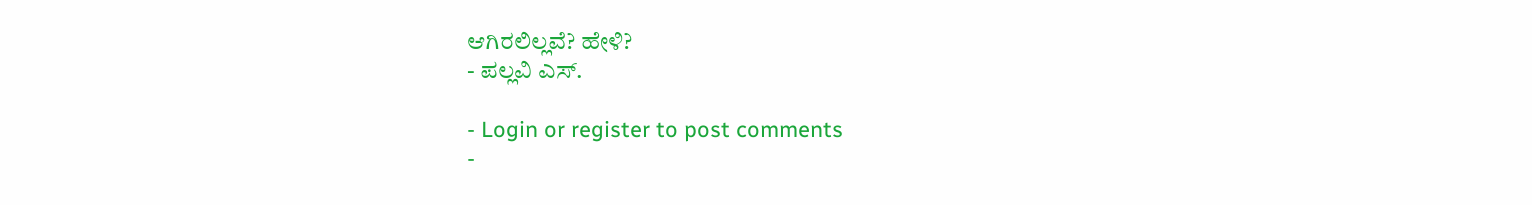ಆಗಿರಲಿಲ್ಲವೆ? ಹೇಳಿ?
- ಪಲ್ಲವಿ ಎಸ್.

- Login or register to post comments
-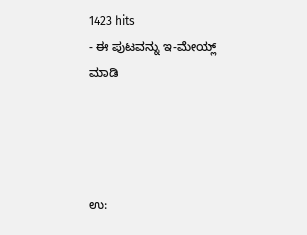1423 hits
- ಈ ಪುಟವನ್ನು ಇ-ಮೇಯ್ಲ್ ಮಾಡಿ




ಉ: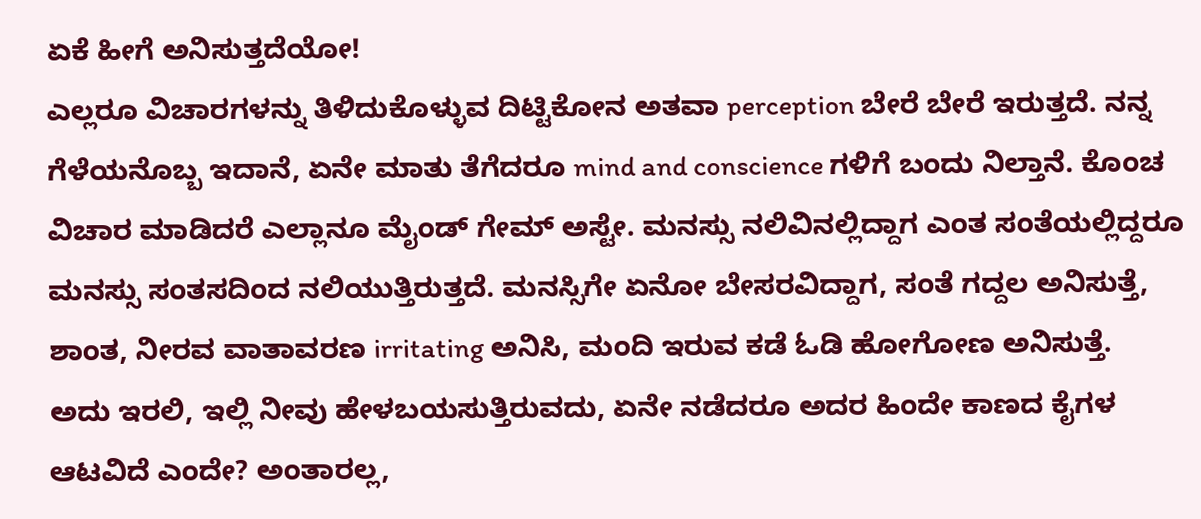ಏಕೆ ಹೀಗೆ ಅನಿಸುತ್ತದೆಯೋ!
ಎಲ್ಲರೂ ವಿಚಾರಗಳನ್ನು ತಿಳಿದುಕೊಳ್ಳುವ ದಿಟ್ಟಿಕೋನ ಅತವಾ perception ಬೇರೆ ಬೇರೆ ಇರುತ್ತದೆ. ನನ್ನ ಗೆಳೆಯನೊಬ್ಬ ಇದಾನೆ, ಏನೇ ಮಾತು ತೆಗೆದರೂ mind and conscience ಗಳಿಗೆ ಬಂದು ನಿಲ್ತಾನೆ. ಕೊಂಚ ವಿಚಾರ ಮಾಡಿದರೆ ಎಲ್ಲಾನೂ ಮೈಂಡ್ ಗೇಮ್ ಅಸ್ಟೇ. ಮನಸ್ಸು ನಲಿವಿನಲ್ಲಿದ್ದಾಗ ಎಂತ ಸಂತೆಯಲ್ಲಿದ್ದರೂ ಮನಸ್ಸು ಸಂತಸದಿಂದ ನಲಿಯುತ್ತಿರುತ್ತದೆ. ಮನಸ್ಸಿಗೇ ಏನೋ ಬೇಸರವಿದ್ದಾಗ, ಸಂತೆ ಗದ್ದಲ ಅನಿಸುತ್ತೆ, ಶಾಂತ, ನೀರವ ವಾತಾವರಣ irritating ಅನಿಸಿ, ಮಂದಿ ಇರುವ ಕಡೆ ಓಡಿ ಹೋಗೋಣ ಅನಿಸುತ್ತೆ.
ಅದು ಇರಲಿ, ಇಲ್ಲಿ ನೀವು ಹೇಳಬಯಸುತ್ತಿರುವದು, ಏನೇ ನಡೆದರೂ ಅದರ ಹಿಂದೇ ಕಾಣದ ಕೈಗಳ ಆಟವಿದೆ ಎಂದೇ? ಅಂತಾರಲ್ಲ,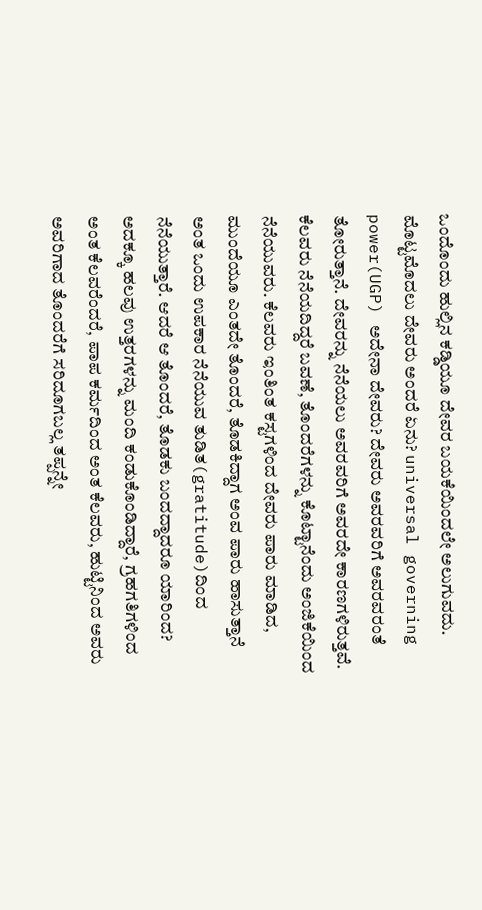ಒಂದೊಂದು ಹುಲ್ಲಿನ ಕಡ್ಡಿಯೂ ದೇವರ ಬಯಕೆಯಿಂದಲೇ ಅಲುಗುವದು. ಮೊಟ್ಟಮೊದಲು ದೇವರು ಅಂದರೆ ಏನು? universal governing power(UGP) ಅದೇನಾ ದೇವರು? ದೇವರು ಅವರವರಿಗೆ ಅವರವರಂತೆ ತೋರುತ್ತಾನೆ. ದೇವರನ್ನು ನೆನೆಯಲು ಅವರವರಿಗೆ ಅವರದೇ ಕಾರಣಗಳಿರುತ್ತವೆ. ಕೆಲವರು ನೆನೆಯದಿದ್ದರೆ ಬವಣೆ, ತೊಂದರೆಗಳನ್ನು ಕೊಟ್ಟಾನೆಂದು ಅಂಜಿಕೆಯಿಂದ ನೆನೆಯುವರು. ಕೆಲವರು ಇಂತಿಂತ ಕಸ್ಟಗಳಿಂದ ದೇವರು ಪಾರು ಮಾಡಿದ, ಮುಂದೆಯೂ ಎಂತದೇ ತೊಂದರೆ, ತೊಡಕಿದ್ದಾಗ ಅಂವ ಪಾರು ಹಾಸುತ್ತಾನೆ ಅಂತ ಒಂದು ಉಪಕಾರ ನೆನೆಯುವ ತುಡಿತ(gratitude)ದಿಂದ ನೆನೆಯುತ್ತಾರೆ. ಆದರೆ ಆ ತೊಂದರೆ, ತೊಡಕು ಬಂದದ್ದಾದರೂ ಯಾರಿಂದ? ಅದಕ್ಕೂ ಹಲವು ಉತ್ತರಗಳನ್ನು ಮಂದಿ ಕಂಡುಕೊಂಡಿದ್ದಾರೆ, ಗ್ರಹಗತಿಗಳಿಂದ ಅಂತ ಕೆಲವರೆಂದರೆ, ಪಾಪ ಕರ್ಮದಿಂದ ಅಂತ ಕೆಲವರು, ಹುಟ್ಟಿನಿಂದ ಅವರು ಅವರಿಗಾದ ತೊಂದರೆಗೆ ಸರಿದೂಗಬಲ್ಲ ತಪ್ಪನ್ನೇ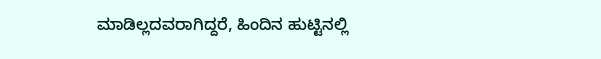ಮಾಡಿಲ್ಲದವರಾಗಿದ್ದರೆ, ಹಿಂದಿನ ಹುಟ್ಟಿನಲ್ಲಿ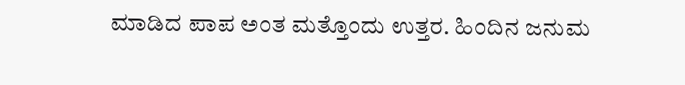ಮಾಡಿದ ಪಾಪ ಅಂತ ಮತ್ತೊಂದು ಉತ್ತರ. ಹಿಂದಿನ ಜನುಮ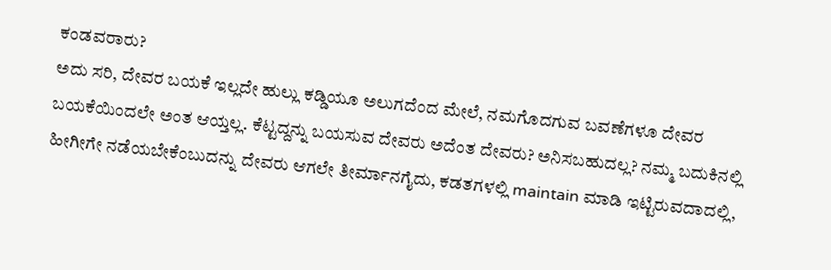ಕಂಡವರಾರು?
ಅದು ಸರಿ, ದೇವರ ಬಯಕೆ ಇಲ್ಲದೇ ಹುಲ್ಲು ಕಡ್ಡಿಯೂ ಅಲುಗದೆಂದ ಮೇಲೆ, ನಮಗೊದಗುವ ಬವಣೆಗಳೂ ದೇವರ ಬಯಕೆಯಿಂದಲೇ ಅಂತ ಆಯ್ತಲ್ಲ. ಕೆಟ್ಟದ್ದನ್ನು ಬಯಸುವ ದೇವರು ಅದೆಂತ ದೇವರು? ಅನಿಸಬಹುದಲ್ಲ? ನಮ್ಮ ಬದುಕಿನಲ್ಲಿ ಹೀಗೀಗೇ ನಡೆಯಬೇಕೆಂಬುದನ್ನು ದೇವರು ಆಗಲೇ ತೀರ್ಮಾನಗೈದು, ಕಡತಗಳಲ್ಲಿ maintain ಮಾಡಿ ಇಟ್ಟಿರುವದಾದಲ್ಲಿ,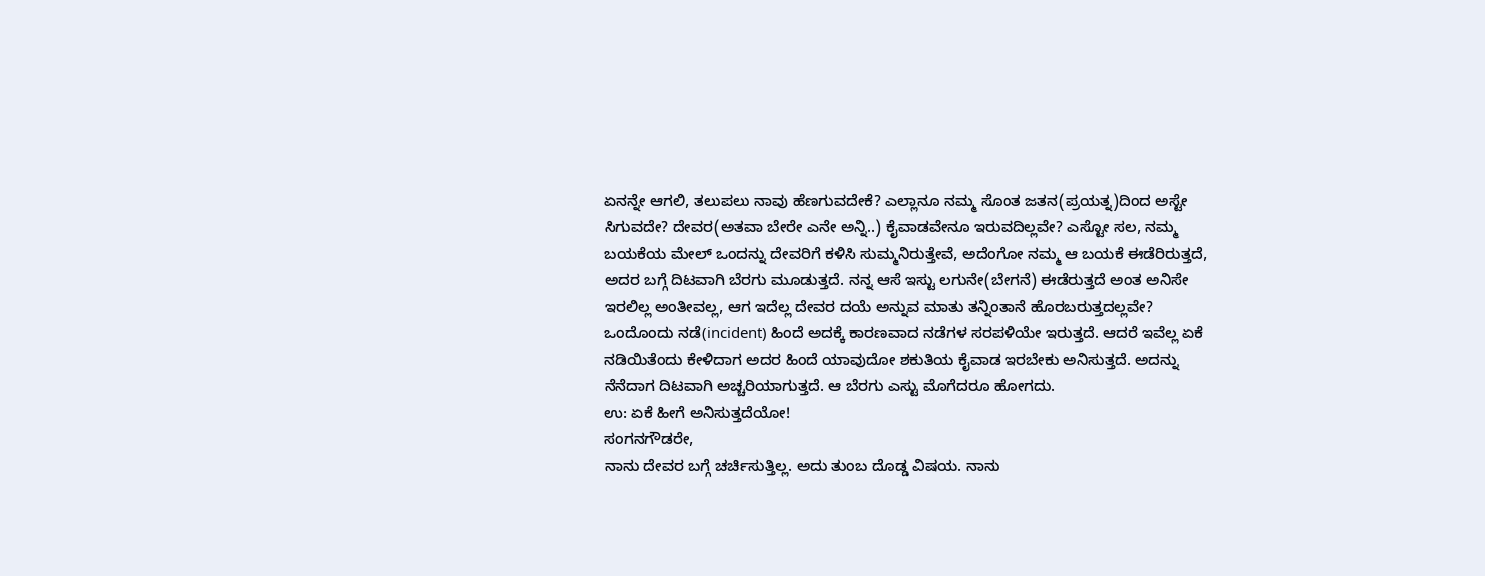ಏನನ್ನೇ ಆಗಲಿ, ತಲುಪಲು ನಾವು ಹೆಣಗುವದೇಕೆ? ಎಲ್ಲಾನೂ ನಮ್ಮ ಸೊಂತ ಜತನ(ಪ್ರಯತ್ನ)ದಿಂದ ಅಸ್ಟೇ ಸಿಗುವದೇ? ದೇವರ(ಅತವಾ ಬೇರೇ ಎನೇ ಅನ್ನಿ..) ಕೈವಾಡವೇನೂ ಇರುವದಿಲ್ಲವೇ? ಎಸ್ಟೋ ಸಲ, ನಮ್ಮ ಬಯಕೆಯ ಮೇಲ್ ಒಂದನ್ನು ದೇವರಿಗೆ ಕಳಿಸಿ ಸುಮ್ಮನಿರುತ್ತೇವೆ, ಅದೆಂಗೋ ನಮ್ಮ ಆ ಬಯಕೆ ಈಡೆರಿರುತ್ತದೆ, ಅದರ ಬಗ್ಗೆ ದಿಟವಾಗಿ ಬೆರಗು ಮೂಡುತ್ತದೆ. ನನ್ನ ಆಸೆ ಇಸ್ಟು ಲಗುನೇ(ಬೇಗನೆ) ಈಡೆರುತ್ತದೆ ಅಂತ ಅನಿಸೇ ಇರಲಿಲ್ಲ ಅಂತೀವಲ್ಲ, ಆಗ ಇದೆಲ್ಲ ದೇವರ ದಯೆ ಅನ್ನುವ ಮಾತು ತನ್ನಿಂತಾನೆ ಹೊರಬರುತ್ತದಲ್ಲವೇ?
ಒಂದೊಂದು ನಡೆ(incident) ಹಿಂದೆ ಅದಕ್ಕೆ ಕಾರಣವಾದ ನಡೆಗಳ ಸರಪಳಿಯೇ ಇರುತ್ತದೆ. ಆದರೆ ಇವೆಲ್ಲ ಏಕೆ ನಡಿಯಿತೆಂದು ಕೇಳಿದಾಗ ಅದರ ಹಿಂದೆ ಯಾವುದೋ ಶಕುತಿಯ ಕೈವಾಡ ಇರಬೇಕು ಅನಿಸುತ್ತದೆ. ಅದನ್ನು ನೆನೆದಾಗ ದಿಟವಾಗಿ ಅಚ್ಚರಿಯಾಗುತ್ತದೆ. ಆ ಬೆರಗು ಎಸ್ಟು ಮೊಗೆದರೂ ಹೋಗದು.
ಉ: ಏಕೆ ಹೀಗೆ ಅನಿಸುತ್ತದೆಯೋ!
ಸಂಗನಗೌಡರೇ,
ನಾನು ದೇವರ ಬಗ್ಗೆ ಚರ್ಚಿಸುತ್ತಿಲ್ಲ. ಅದು ತುಂಬ ದೊಡ್ಡ ವಿಷಯ. ನಾನು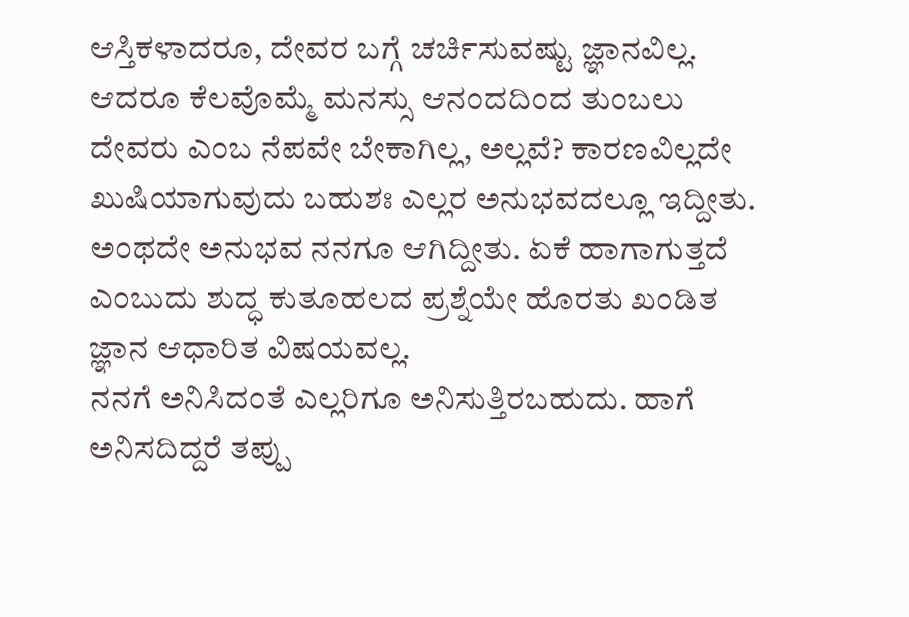ಆಸ್ತಿಕಳಾದರೂ, ದೇವರ ಬಗ್ಗೆ ಚರ್ಚಿಸುವಷ್ಟು ಜ್ಞಾನವಿಲ್ಲ.
ಆದರೂ ಕೆಲವೊಮ್ಮೆ ಮನಸ್ಸು ಆನಂದದಿಂದ ತುಂಬಲು ದೇವರು ಎಂಬ ನೆಪವೇ ಬೇಕಾಗಿಲ್ಲ, ಅಲ್ಲವೆ? ಕಾರಣವಿಲ್ಲದೇ ಖುಷಿಯಾಗುವುದು ಬಹುಶಃ ಎಲ್ಲರ ಅನುಭವದಲ್ಲೂ ಇದ್ದೀತು. ಅಂಥದೇ ಅನುಭವ ನನಗೂ ಆಗಿದ್ದೀತು. ಏಕೆ ಹಾಗಾಗುತ್ತದೆ ಎಂಬುದು ಶುದ್ಧ ಕುತೂಹಲದ ಪ್ರಶ್ನೆಯೇ ಹೊರತು ಖಂಡಿತ ಜ್ಞಾನ ಆಧಾರಿತ ವಿಷಯವಲ್ಲ.
ನನಗೆ ಅನಿಸಿದಂತೆ ಎಲ್ಲರಿಗೂ ಅನಿಸುತ್ತಿರಬಹುದು. ಹಾಗೆ ಅನಿಸದಿದ್ದರೆ ತಪ್ಪು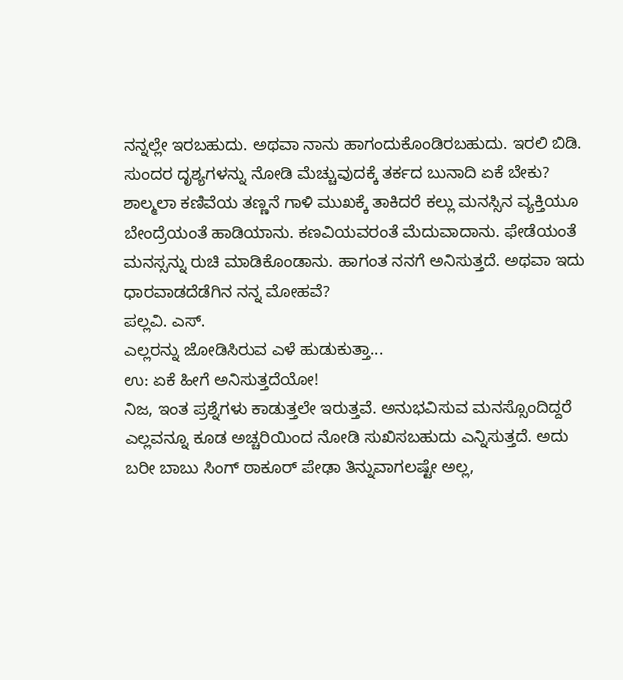ನನ್ನಲ್ಲೇ ಇರಬಹುದು. ಅಥವಾ ನಾನು ಹಾಗಂದುಕೊಂಡಿರಬಹುದು. ಇರಲಿ ಬಿಡಿ. ಸುಂದರ ದೃಶ್ಯಗಳನ್ನು ನೋಡಿ ಮೆಚ್ಚುವುದಕ್ಕೆ ತರ್ಕದ ಬುನಾದಿ ಏಕೆ ಬೇಕು? ಶಾಲ್ಮಲಾ ಕಣಿವೆಯ ತಣ್ಣನೆ ಗಾಳಿ ಮುಖಕ್ಕೆ ತಾಕಿದರೆ ಕಲ್ಲು ಮನಸ್ಸಿನ ವ್ಯಕ್ತಿಯೂ ಬೇಂದ್ರೆಯಂತೆ ಹಾಡಿಯಾನು. ಕಣವಿಯವರಂತೆ ಮೆದುವಾದಾನು. ಫೇಡೆಯಂತೆ ಮನಸ್ಸನ್ನು ರುಚಿ ಮಾಡಿಕೊಂಡಾನು. ಹಾಗಂತ ನನಗೆ ಅನಿಸುತ್ತದೆ. ಅಥವಾ ಇದು ಧಾರವಾಡದೆಡೆಗಿನ ನನ್ನ ಮೋಹವೆ?
ಪಲ್ಲವಿ. ಎಸ್.
ಎಲ್ಲರನ್ನು ಜೋಡಿಸಿರುವ ಎಳೆ ಹುಡುಕುತ್ತಾ...
ಉ: ಏಕೆ ಹೀಗೆ ಅನಿಸುತ್ತದೆಯೋ!
ನಿಜ, ಇಂತ ಪ್ರಶ್ನೆಗಳು ಕಾಡುತ್ತಲೇ ಇರುತ್ತವೆ. ಅನುಭವಿಸುವ ಮನಸ್ಸೊಂದಿದ್ದರೆ ಎಲ್ಲವನ್ನೂ ಕೂಡ ಅಚ್ಚರಿಯಿಂದ ನೋಡಿ ಸುಖಿಸಬಹುದು ಎನ್ನಿಸುತ್ತದೆ. ಅದು ಬರೀ ಬಾಬು ಸಿಂಗ್ ಠಾಕೂರ್ ಪೇಢಾ ತಿನ್ನುವಾಗಲಷ್ಟೇ ಅಲ್ಲ,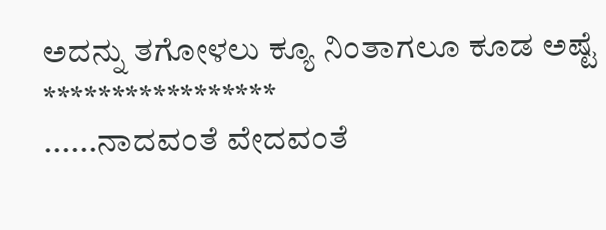ಅದನ್ನು ತಗೋಳಲು ಕ್ಯೂ ನಿಂತಾಗಲೂ ಕೂಡ ಅಷ್ಟೆ
*****************
......ನಾದವಂತೆ ವೇದವಂತೆ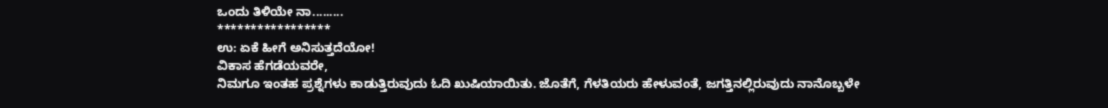ಒಂದು ತಿಳಿಯೇ ನಾ.........
*****************
ಉ: ಏಕೆ ಹೀಗೆ ಅನಿಸುತ್ತದೆಯೋ!
ವಿಕಾಸ ಹೆಗಡೆಯವರೇ,
ನಿಮಗೂ ಇಂತಹ ಪ್ರಶ್ನೆಗಳು ಕಾಡುತ್ತಿರುವುದು ಓದಿ ಖುಷಿಯಾಯಿತು. ಜೊತೆಗೆ, ಗೆಳತಿಯರು ಹೇಳುವಂತೆ, ಜಗತ್ತಿನಲ್ಲಿರುವುದು ನಾನೊಬ್ಬಳೇ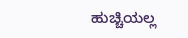ಹುಚ್ಚಿಯಲ್ಲ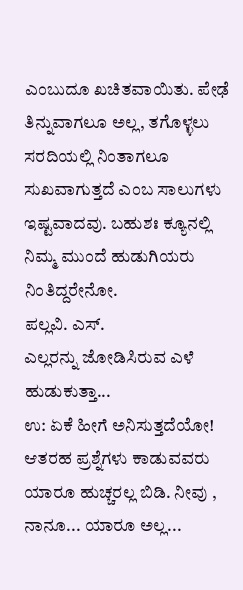ಎಂಬುದೂ ಖಚಿತವಾಯಿತು. ಪೇಢೆ ತಿನ್ನುವಾಗಲೂ ಅಲ್ಲ, ತಗೊಳ್ಳಲು ಸರದಿಯಲ್ಲಿ ನಿಂತಾಗಲೂ ಸುಖವಾಗುತ್ತದೆ ಎಂಬ ಸಾಲುಗಳು ಇಷ್ಟವಾದವು. ಬಹುಶಃ ಕ್ಯೂನಲ್ಲಿ ನಿಮ್ಮ ಮುಂದೆ ಹುಡುಗಿಯರು ನಿಂತಿದ್ದರೇನೋ.
ಪಲ್ಲವಿ. ಎಸ್.
ಎಲ್ಲರನ್ನು ಜೋಡಿಸಿರುವ ಎಳೆ ಹುಡುಕುತ್ತಾ...
ಉ: ಏಕೆ ಹೀಗೆ ಅನಿಸುತ್ತದೆಯೋ!
ಆತರಹ ಪ್ರಶ್ನೆಗಳು ಕಾಡುವವರು ಯಾರೂ ಹುಚ್ಚರಲ್ಲ ಬಿಡಿ. ನೀವು , ನಾನೂ... ಯಾರೂ ಅಲ್ಲ...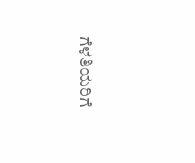ಗೆಳತಿಯರಿಗೆ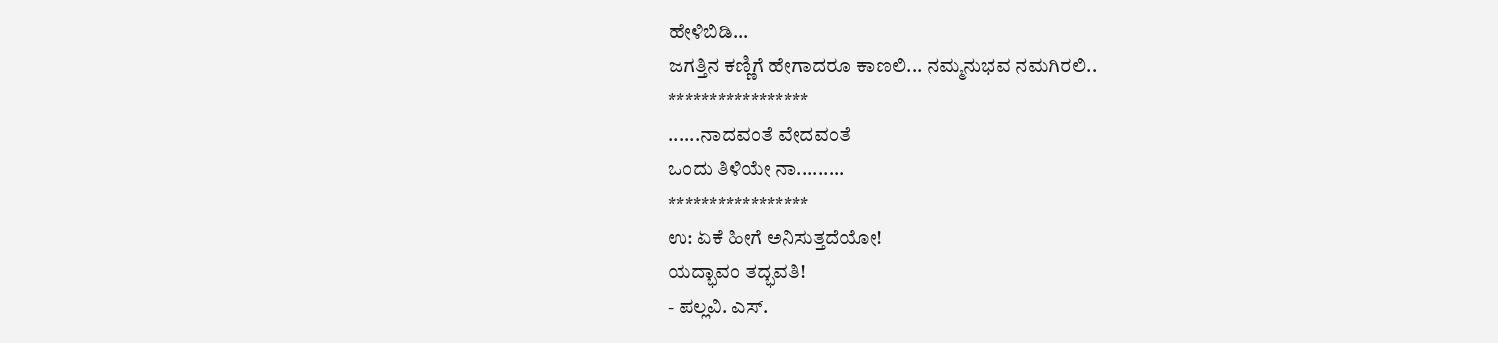ಹೇಳಿಬಿಡಿ...
ಜಗತ್ತಿನ ಕಣ್ಣಿಗೆ ಹೇಗಾದರೂ ಕಾಣಲಿ... ನಮ್ಮನುಭವ ನಮಗಿರಲಿ..
*****************
......ನಾದವಂತೆ ವೇದವಂತೆ
ಒಂದು ತಿಳಿಯೇ ನಾ.........
*****************
ಉ: ಏಕೆ ಹೀಗೆ ಅನಿಸುತ್ತದೆಯೋ!
ಯದ್ಭಾವಂ ತದ್ಭವತಿ!
- ಪಲ್ಲವಿ. ಎಸ್.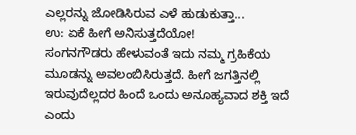ಎಲ್ಲರನ್ನು ಜೋಡಿಸಿರುವ ಎಳೆ ಹುಡುಕುತ್ತಾ...
ಉ: ಏಕೆ ಹೀಗೆ ಅನಿಸುತ್ತದೆಯೋ!
ಸಂಗನಗೌಡರು ಹೇಳುವಂತೆ ಇದು ನಮ್ಮ ಗ್ರಹಿಕೆಯ ಮೂಡನ್ನು ಅವಲಂಬಿಸಿರುತ್ತದೆ. ಹೀಗೆ ಜಗತ್ತಿನಲ್ಲಿ ಇರುವುದೆಲ್ಲದರ ಹಿಂದೆ ಒಂದು ಅನೂಹ್ಯವಾದ ಶಕ್ತಿ ಇದೆ ಎಂದು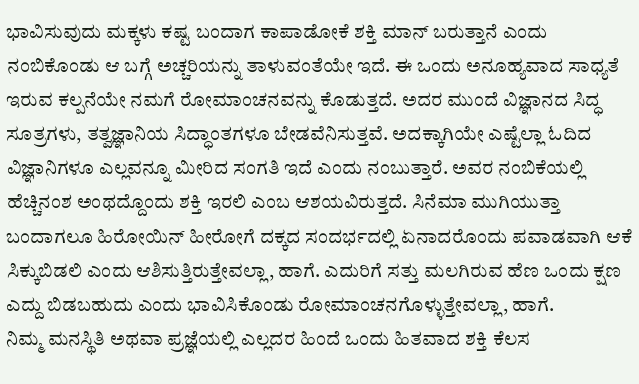ಭಾವಿಸುವುದು ಮಕ್ಕಳು ಕಷ್ಟ ಬಂದಾಗ ಕಾಪಾಡೋಕೆ ಶಕ್ತಿ ಮಾನ್ ಬರುತ್ತಾನೆ ಎಂದು ನಂಬಿಕೊಂಡು ಆ ಬಗ್ಗೆ ಅಚ್ಚರಿಯನ್ನು ತಾಳುವಂತೆಯೇ ಇದೆ. ಈ ಒಂದು ಅನೂಹ್ಯವಾದ ಸಾಧ್ಯತೆ ಇರುವ ಕಲ್ಪನೆಯೇ ನಮಗೆ ರೋಮಾಂಚನವನ್ನು ಕೊಡುತ್ತದೆ. ಅದರ ಮುಂದೆ ವಿಜ್ಞಾನದ ಸಿದ್ಧ ಸೂತ್ರಗಳು, ತತ್ವಜ್ಞಾನಿಯ ಸಿದ್ಧಾಂತಗಳೂ ಬೇಡವೆನಿಸುತ್ತವೆ. ಅದಕ್ಕಾಗಿಯೇ ಎಷ್ಟೆಲ್ಲಾ ಓದಿದ ವಿಜ್ಞಾನಿಗಳೂ ಎಲ್ಲವನ್ನೂ ಮೀರಿದ ಸಂಗತಿ ಇದೆ ಎಂದು ನಂಬುತ್ತಾರೆ. ಅವರ ನಂಬಿಕೆಯಲ್ಲಿ ಹೆಚ್ಚಿನಂಶ ಅಂಥದ್ದೊಂದು ಶಕ್ತಿ ಇರಲಿ ಎಂಬ ಆಶಯವಿರುತ್ತದೆ. ಸಿನೆಮಾ ಮುಗಿಯುತ್ತಾ ಬಂದಾಗಲೂ ಹಿರೋಯಿನ್ ಹೀರೋಗೆ ದಕ್ಕದ ಸಂದರ್ಭದಲ್ಲಿ ಏನಾದರೊಂದು ಪವಾಡವಾಗಿ ಆಕೆ ಸಿಕ್ಕುಬಿಡಲಿ ಎಂದು ಆಶಿಸುತ್ತಿರುತ್ತೇವಲ್ಲಾ, ಹಾಗೆ. ಎದುರಿಗೆ ಸತ್ತು ಮಲಗಿರುವ ಹೆಣ ಒಂದು ಕ್ಷಣ ಎದ್ದು ಬಿಡಬಹುದು ಎಂದು ಭಾವಿಸಿಕೊಂಡು ರೋಮಾಂಚನಗೊಳ್ಳುತ್ತೇವಲ್ಲಾ, ಹಾಗೆ.
ನಿಮ್ಮ ಮನಸ್ಥಿತಿ ಅಥವಾ ಪ್ರಜ್ಞೆಯಲ್ಲಿ ಎಲ್ಲದರ ಹಿಂದೆ ಒಂದು ಹಿತವಾದ ಶಕ್ತಿ ಕೆಲಸ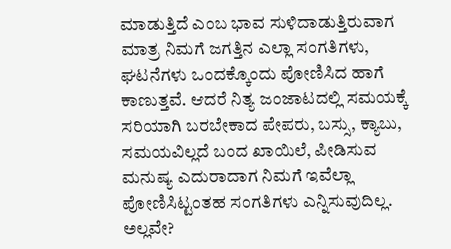ಮಾಡುತ್ತಿದೆ ಎಂಬ ಭಾವ ಸುಳಿದಾಡುತ್ತಿರುವಾಗ ಮಾತ್ರ ನಿಮಗೆ ಜಗತ್ತಿನ ಎಲ್ಲಾ ಸಂಗತಿಗಳು, ಘಟನೆಗಳು ಒಂದಕ್ಕೊಂದು ಪೋಣಿಸಿದ ಹಾಗೆ ಕಾಣುತ್ತವೆ. ಆದರೆ ನಿತ್ಯ ಜಂಜಾಟದಲ್ಲಿ ಸಮಯಕ್ಕೆ ಸರಿಯಾಗಿ ಬರಬೇಕಾದ ಪೇಪರು, ಬಸ್ಸು, ಕ್ಯಾಬು, ಸಮಯವಿಲ್ಲದೆ ಬಂದ ಖಾಯಿಲೆ, ಪೀಡಿಸುವ ಮನುಷ್ಯ ಎದುರಾದಾಗ ನಿಮಗೆ ಇವೆಲ್ಲಾ ಪೋಣಿಸಿಟ್ಟಂತಹ ಸಂಗತಿಗಳು ಎನ್ನಿಸುವುದಿಲ್ಲ. ಅಲ್ಲವೇ?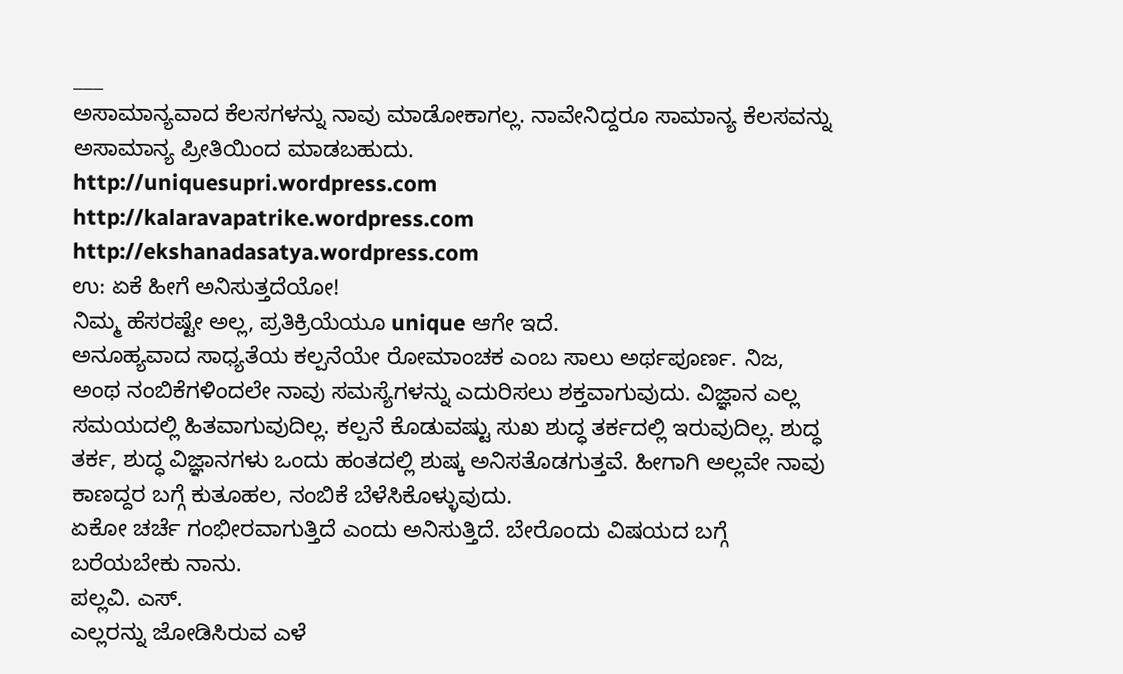___
ಅಸಾಮಾನ್ಯವಾದ ಕೆಲಸಗಳನ್ನು ನಾವು ಮಾಡೋಕಾಗಲ್ಲ. ನಾವೇನಿದ್ದರೂ ಸಾಮಾನ್ಯ ಕೆಲಸವನ್ನು ಅಸಾಮಾನ್ಯ ಪ್ರೀತಿಯಿಂದ ಮಾಡಬಹುದು.
http://uniquesupri.wordpress.com
http://kalaravapatrike.wordpress.com
http://ekshanadasatya.wordpress.com
ಉ: ಏಕೆ ಹೀಗೆ ಅನಿಸುತ್ತದೆಯೋ!
ನಿಮ್ಮ ಹೆಸರಷ್ಟೇ ಅಲ್ಲ, ಪ್ರತಿಕ್ರಿಯೆಯೂ unique ಆಗೇ ಇದೆ.
ಅನೂಹ್ಯವಾದ ಸಾಧ್ಯತೆಯ ಕಲ್ಪನೆಯೇ ರೋಮಾಂಚಕ ಎಂಬ ಸಾಲು ಅರ್ಥಪೂರ್ಣ. ನಿಜ, ಅಂಥ ನಂಬಿಕೆಗಳಿಂದಲೇ ನಾವು ಸಮಸ್ಯೆಗಳನ್ನು ಎದುರಿಸಲು ಶಕ್ತವಾಗುವುದು. ವಿಜ್ಞಾನ ಎಲ್ಲ ಸಮಯದಲ್ಲಿ ಹಿತವಾಗುವುದಿಲ್ಲ. ಕಲ್ಪನೆ ಕೊಡುವಷ್ಟು ಸುಖ ಶುದ್ಧ ತರ್ಕದಲ್ಲಿ ಇರುವುದಿಲ್ಲ. ಶುದ್ಧ ತರ್ಕ, ಶುದ್ಧ ವಿಜ್ಞಾನಗಳು ಒಂದು ಹಂತದಲ್ಲಿ ಶುಷ್ಕ ಅನಿಸತೊಡಗುತ್ತವೆ. ಹೀಗಾಗಿ ಅಲ್ಲವೇ ನಾವು ಕಾಣದ್ದರ ಬಗ್ಗೆ ಕುತೂಹಲ, ನಂಬಿಕೆ ಬೆಳೆಸಿಕೊಳ್ಳುವುದು.
ಏಕೋ ಚರ್ಚೆ ಗಂಭೀರವಾಗುತ್ತಿದೆ ಎಂದು ಅನಿಸುತ್ತಿದೆ. ಬೇರೊಂದು ವಿಷಯದ ಬಗ್ಗೆ ಬರೆಯಬೇಕು ನಾನು.
ಪಲ್ಲವಿ. ಎಸ್.
ಎಲ್ಲರನ್ನು ಜೋಡಿಸಿರುವ ಎಳೆ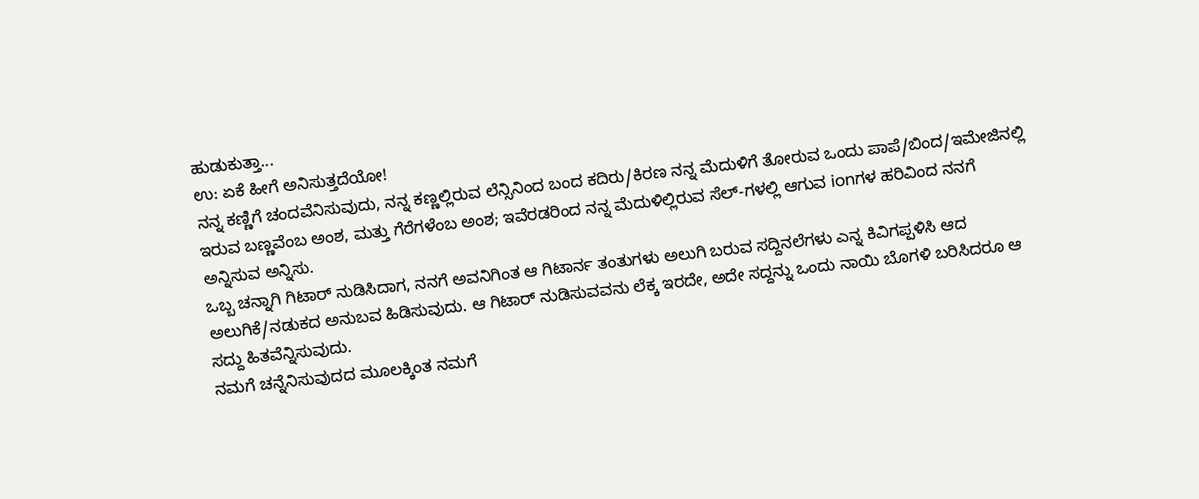ಹುಡುಕುತ್ತಾ...
ಉ: ಏಕೆ ಹೀಗೆ ಅನಿಸುತ್ತದೆಯೋ!
ನನ್ನ ಕಣ್ಣಿಗೆ ಚಂದವೆನಿಸುವುದು, ನನ್ನ ಕಣ್ಣಲ್ಲಿರುವ ಲೆನ್ಸಿನಿಂದ ಬಂದ ಕದಿರು/ಕಿರಣ ನನ್ನ ಮೆದುಳಿಗೆ ತೋರುವ ಒಂದು ಪಾಪೆ/ಬಿಂದ/ಇಮೇಜಿನಲ್ಲಿ ಇರುವ ಬಣ್ಣವೆಂಬ ಅಂಶ, ಮತ್ತು ಗೆರೆಗಳೆಂಬ ಅಂಶ; ಇವೆರಡರಿಂದ ನನ್ನ ಮೆದುಳಿಲ್ಲಿರುವ ಸೆಲ್-ಗಳಲ್ಲಿ ಆಗುವ ionಗಳ ಹರಿವಿಂದ ನನಗೆ ಅನ್ನಿಸುವ ಅನ್ನಿಸು.
ಒಬ್ಬ ಚನ್ನಾಗಿ ಗಿಟಾರ್ ನುಡಿಸಿದಾಗ, ನನಗೆ ಅವನಿಗಿಂತ ಆ ಗಿಟಾರ್ನ ತಂತುಗಳು ಅಲುಗಿ ಬರುವ ಸದ್ದಿನಲೆಗಳು ಎನ್ನ ಕಿವಿಗಪ್ಪಳಿಸಿ ಆದ ಅಲುಗಿಕೆ/ನಡುಕದ ಅನುಬವ ಹಿಡಿಸುವುದು. ಆ ಗಿಟಾರ್ ನುಡಿಸುವವನು ಲೆಕ್ಕ ಇರದೇ, ಅದೇ ಸದ್ದನ್ನು ಒಂದು ನಾಯಿ ಬೊಗಳಿ ಬರಿಸಿದರೂ ಆ ಸದ್ದು ಹಿತವೆನ್ನಿಸುವುದು.
ನಮಗೆ ಚನ್ನೆನಿಸುವುದದ ಮೂಲಕ್ಕಿಂತ ನಮಗೆ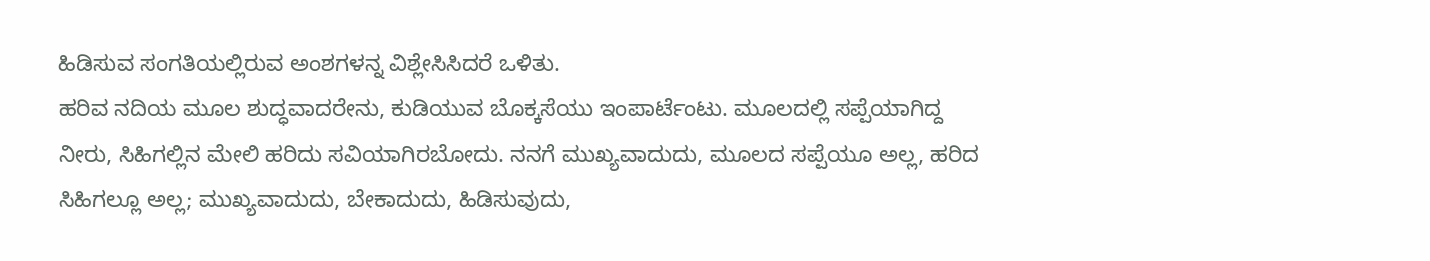ಹಿಡಿಸುವ ಸಂಗತಿಯಲ್ಲಿರುವ ಅಂಶಗಳನ್ನ ವಿಶ್ಲೇಸಿಸಿದರೆ ಒಳಿತು.
ಹರಿವ ನದಿಯ ಮೂಲ ಶುದ್ಧವಾದರೇನು, ಕುಡಿಯುವ ಬೊಕ್ಕಸೆಯು ಇಂಪಾರ್ಟೆಂಟು. ಮೂಲದಲ್ಲಿ ಸಪ್ಪೆಯಾಗಿದ್ದ ನೀರು, ಸಿಹಿಗಲ್ಲಿನ ಮೇಲಿ ಹರಿದು ಸವಿಯಾಗಿರಬೋದು. ನನಗೆ ಮುಖ್ಯವಾದುದು, ಮೂಲದ ಸಪ್ಪೆಯೂ ಅಲ್ಲ, ಹರಿದ ಸಿಹಿಗಲ್ಲೂ ಅಲ್ಲ; ಮುಖ್ಯವಾದುದು, ಬೇಕಾದುದು, ಹಿಡಿಸುವುದು,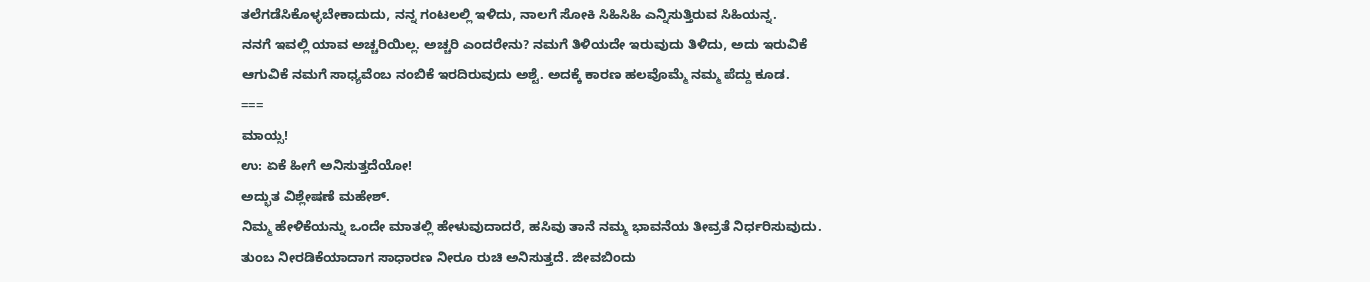ತಲೆಗಡೆಸಿಕೊಳ್ಳಬೇಕಾದುದು, ನನ್ನ ಗಂಟಲಲ್ಲಿ ಇಳಿದು, ನಾಲಗೆ ಸೋಕಿ ಸಿಹಿಸಿಹಿ ಎನ್ನಿಸುತ್ತಿರುವ ಸಿಹಿಯನ್ನ.
ನನಗೆ ಇವಲ್ಲಿ ಯಾವ ಅಚ್ಚರಿಯಿಲ್ಲ. ಅಚ್ಚರಿ ಎಂದರೇನು? ನಮಗೆ ತಿಳಿಯದೇ ಇರುವುದು ತಿಳಿದು, ಅದು ಇರುವಿಕೆ ಆಗುವಿಕೆ ನಮಗೆ ಸಾಧ್ಯವೆಂಬ ನಂಬಿಕೆ ಇರದಿರುವುದು ಅಶ್ಟೆ. ಅದಕ್ಕೆ ಕಾರಣ ಹಲವೊಮ್ಮೆ ನಮ್ಮ ಪೆದ್ದು ಕೂಡ.
===
ಮಾಯ್ಸ!
ಉ: ಏಕೆ ಹೀಗೆ ಅನಿಸುತ್ತದೆಯೋ!
ಅದ್ಭುತ ವಿಶ್ಲೇಷಣೆ ಮಹೇಶ್.
ನಿಮ್ಮ ಹೇಳಿಕೆಯನ್ನು ಒಂದೇ ಮಾತಲ್ಲಿ ಹೇಳುವುದಾದರೆ, ಹಸಿವು ತಾನೆ ನಮ್ಮ ಭಾವನೆಯ ತೀವ್ರತೆ ನಿರ್ಧರಿಸುವುದು. ತುಂಬ ನೀರಡಿಕೆಯಾದಾಗ ಸಾಧಾರಣ ನೀರೂ ರುಚಿ ಅನಿಸುತ್ತದೆ. ಜೀವಬಿಂದು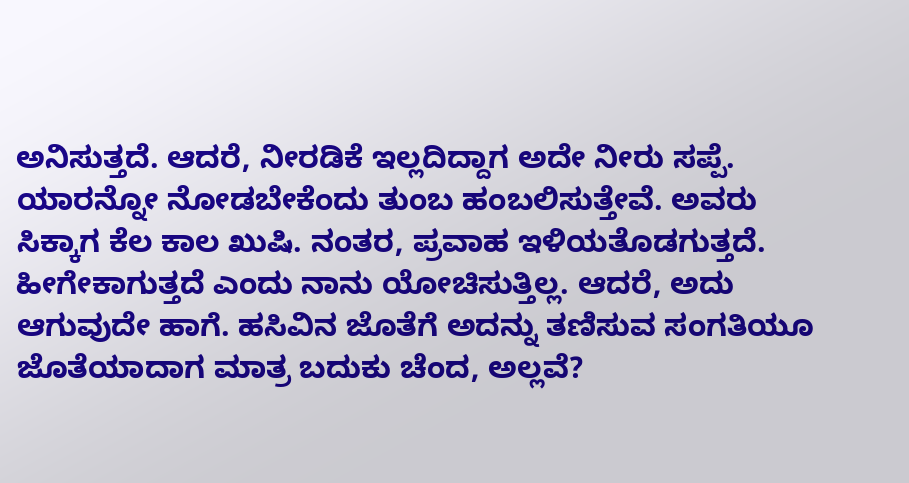ಅನಿಸುತ್ತದೆ. ಆದರೆ, ನೀರಡಿಕೆ ಇಲ್ಲದಿದ್ದಾಗ ಅದೇ ನೀರು ಸಪ್ಪೆ.
ಯಾರನ್ನೋ ನೋಡಬೇಕೆಂದು ತುಂಬ ಹಂಬಲಿಸುತ್ತೇವೆ. ಅವರು ಸಿಕ್ಕಾಗ ಕೆಲ ಕಾಲ ಖುಷಿ. ನಂತರ, ಪ್ರವಾಹ ಇಳಿಯತೊಡಗುತ್ತದೆ. ಹೀಗೇಕಾಗುತ್ತದೆ ಎಂದು ನಾನು ಯೋಚಿಸುತ್ತಿಲ್ಲ. ಆದರೆ, ಅದು ಆಗುವುದೇ ಹಾಗೆ. ಹಸಿವಿನ ಜೊತೆಗೆ ಅದನ್ನು ತಣಿಸುವ ಸಂಗತಿಯೂ ಜೊತೆಯಾದಾಗ ಮಾತ್ರ ಬದುಕು ಚೆಂದ, ಅಲ್ಲವೆ?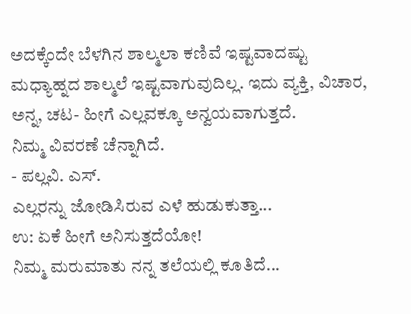ಅದಕ್ಕೆಂದೇ ಬೆಳಗಿನ ಶಾಲ್ಮಲಾ ಕಣಿವೆ ಇಷ್ಟವಾದಷ್ಟು ಮಧ್ಯಾಹ್ನದ ಶಾಲ್ಮಲೆ ಇಷ್ಟವಾಗುವುದಿಲ್ಲ. ಇದು ವ್ಯಕ್ತಿ, ವಿಚಾರ, ಅನ್ನ, ಚಟ- ಹೀಗೆ ಎಲ್ಲವಕ್ಕೂ ಅನ್ವಯವಾಗುತ್ತದೆ.
ನಿಮ್ಮ ವಿವರಣೆ ಚೆನ್ನಾಗಿದೆ.
- ಪಲ್ಲವಿ. ಎಸ್.
ಎಲ್ಲರನ್ನು ಜೋಡಿಸಿರುವ ಎಳೆ ಹುಡುಕುತ್ತಾ...
ಉ: ಏಕೆ ಹೀಗೆ ಅನಿಸುತ್ತದೆಯೋ!
ನಿಮ್ಮ ಮರುಮಾತು ನನ್ನ ತಲೆಯಲ್ಲಿ ಕೂತಿದೆ...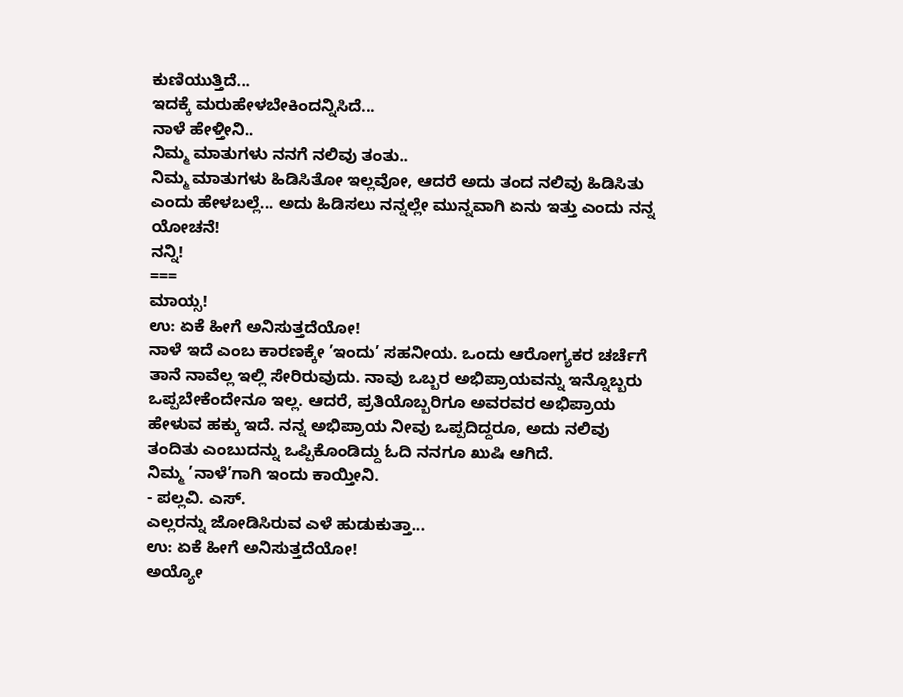ಕುಣಿಯುತ್ತಿದೆ...
ಇದಕ್ಕೆ ಮರುಹೇಳಬೇಕಿಂದನ್ನಿಸಿದೆ...
ನಾಳೆ ಹೇಳ್ತೀನಿ..
ನಿಮ್ಮ ಮಾತುಗಳು ನನಗೆ ನಲಿವು ತಂತು..
ನಿಮ್ಮ ಮಾತುಗಳು ಹಿಡಿಸಿತೋ ಇಲ್ಲವೋ, ಆದರೆ ಅದು ತಂದ ನಲಿವು ಹಿಡಿಸಿತು ಎಂದು ಹೇಳಬಲ್ಲೆ... ಅದು ಹಿಡಿಸಲು ನನ್ನಲ್ಲೇ ಮುನ್ನವಾಗಿ ಏನು ಇತ್ತು ಎಂದು ನನ್ನ ಯೋಚನೆ!
ನನ್ನಿ!
===
ಮಾಯ್ಸ!
ಉ: ಏಕೆ ಹೀಗೆ ಅನಿಸುತ್ತದೆಯೋ!
ನಾಳೆ ಇದೆ ಎಂಬ ಕಾರಣಕ್ಕೇ ’ಇಂದು’ ಸಹನೀಯ. ಒಂದು ಆರೋಗ್ಯಕರ ಚರ್ಚೆಗೆ ತಾನೆ ನಾವೆಲ್ಲ ಇಲ್ಲಿ ಸೇರಿರುವುದು. ನಾವು ಒಬ್ಬರ ಅಭಿಪ್ರಾಯವನ್ನು ಇನ್ನೊಬ್ಬರು ಒಪ್ಪಬೇಕೆಂದೇನೂ ಇಲ್ಲ. ಆದರೆ, ಪ್ರತಿಯೊಬ್ಬರಿಗೂ ಅವರವರ ಅಭಿಪ್ರಾಯ ಹೇಳುವ ಹಕ್ಕು ಇದೆ. ನನ್ನ ಅಭಿಪ್ರಾಯ ನೀವು ಒಪ್ಪದಿದ್ದರೂ, ಅದು ನಲಿವು ತಂದಿತು ಎಂಬುದನ್ನು ಒಪ್ಪಿಕೊಂಡಿದ್ದು ಓದಿ ನನಗೂ ಖುಷಿ ಆಗಿದೆ.
ನಿಮ್ಮ ’ನಾಳೆ’ಗಾಗಿ ಇಂದು ಕಾಯ್ತೀನಿ.
- ಪಲ್ಲವಿ. ಎಸ್.
ಎಲ್ಲರನ್ನು ಜೋಡಿಸಿರುವ ಎಳೆ ಹುಡುಕುತ್ತಾ...
ಉ: ಏಕೆ ಹೀಗೆ ಅನಿಸುತ್ತದೆಯೋ!
ಅಯ್ಯೋ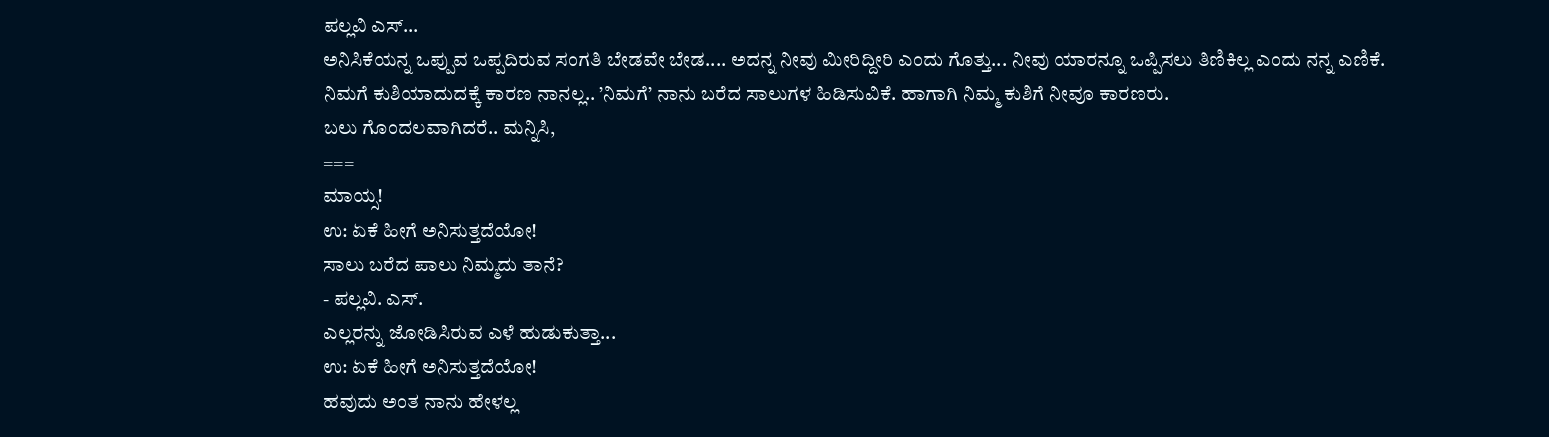ಪಲ್ಲವಿ ಎಸ್...
ಅನಿಸಿಕೆಯನ್ನ ಒಪ್ಪುವ ಒಪ್ಪದಿರುವ ಸಂಗತಿ ಬೇಡವೇ ಬೇಡ.... ಅದನ್ನ ನೀವು ಮೀರಿದ್ದೀರಿ ಎಂದು ಗೊತ್ತು... ನೀವು ಯಾರನ್ನೂ ಒಪ್ಪಿಸಲು ತಿಣಿಕಿಲ್ಲ ಎಂದು ನನ್ನ ಎಣಿಕೆ.
ನಿಮಗೆ ಕುಶಿಯಾದುದಕ್ಕೆ ಕಾರಣ ನಾನಲ್ಲ.. ’ನಿಮಗೆ’ ನಾನು ಬರೆದ ಸಾಲುಗಳ ಹಿಡಿಸುವಿಕೆ. ಹಾಗಾಗಿ ನಿಮ್ಮ ಕುಶಿಗೆ ನೀವೂ ಕಾರಣರು.
ಬಲು ಗೊಂದಲವಾಗಿದರೆ.. ಮನ್ನಿಸಿ,
===
ಮಾಯ್ಸ!
ಉ: ಏಕೆ ಹೀಗೆ ಅನಿಸುತ್ತದೆಯೋ!
ಸಾಲು ಬರೆದ ಪಾಲು ನಿಮ್ಮದು ತಾನೆ?
- ಪಲ್ಲವಿ. ಎಸ್.
ಎಲ್ಲರನ್ನು ಜೋಡಿಸಿರುವ ಎಳೆ ಹುಡುಕುತ್ತಾ...
ಉ: ಏಕೆ ಹೀಗೆ ಅನಿಸುತ್ತದೆಯೋ!
ಹವುದು ಅಂತ ನಾನು ಹೇಳಲ್ಲ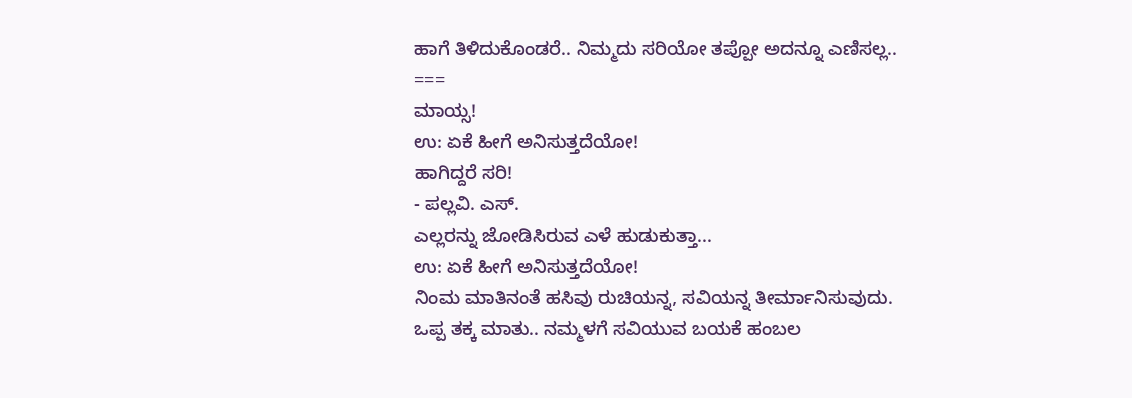ಹಾಗೆ ತಿಳಿದುಕೊಂಡರೆ.. ನಿಮ್ಮದು ಸರಿಯೋ ತಪ್ಪೋ ಅದನ್ನೂ ಎಣಿಸಲ್ಲ..
===
ಮಾಯ್ಸ!
ಉ: ಏಕೆ ಹೀಗೆ ಅನಿಸುತ್ತದೆಯೋ!
ಹಾಗಿದ್ದರೆ ಸರಿ!
- ಪಲ್ಲವಿ. ಎಸ್.
ಎಲ್ಲರನ್ನು ಜೋಡಿಸಿರುವ ಎಳೆ ಹುಡುಕುತ್ತಾ...
ಉ: ಏಕೆ ಹೀಗೆ ಅನಿಸುತ್ತದೆಯೋ!
ನಿಂಮ ಮಾತಿನಂತೆ ಹಸಿವು ರುಚಿಯನ್ನ, ಸವಿಯನ್ನ ತೀರ್ಮಾನಿಸುವುದು.
ಒಪ್ಪ ತಕ್ಕ ಮಾತು.. ನಮ್ಮಳಗೆ ಸವಿಯುವ ಬಯಕೆ ಹಂಬಲ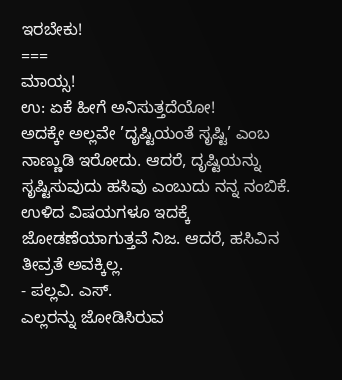ಇರಬೇಕು!
===
ಮಾಯ್ಸ!
ಉ: ಏಕೆ ಹೀಗೆ ಅನಿಸುತ್ತದೆಯೋ!
ಅದಕ್ಕೇ ಅಲ್ಲವೇ ’ದೃಷ್ಟಿಯಂತೆ ಸೃಷ್ಟಿ’ ಎಂಬ ನಾಣ್ಣುಡಿ ಇರೋದು. ಆದರೆ, ದೃಷ್ಟಿಯನ್ನು ಸೃಷ್ಟಿಸುವುದು ಹಸಿವು ಎಂಬುದು ನನ್ನ ನಂಬಿಕೆ. ಉಳಿದ ವಿಷಯಗಳೂ ಇದಕ್ಕೆ ಜೋಡಣೆಯಾಗುತ್ತವೆ ನಿಜ. ಆದರೆ, ಹಸಿವಿನ ತೀವ್ರತೆ ಅವಕ್ಕಿಲ್ಲ.
- ಪಲ್ಲವಿ. ಎಸ್.
ಎಲ್ಲರನ್ನು ಜೋಡಿಸಿರುವ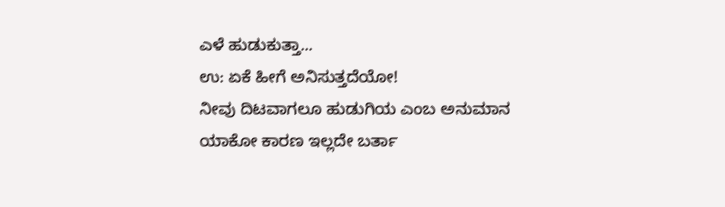ಎಳೆ ಹುಡುಕುತ್ತಾ...
ಉ: ಏಕೆ ಹೀಗೆ ಅನಿಸುತ್ತದೆಯೋ!
ನೀವು ದಿಟವಾಗಲೂ ಹುಡುಗಿಯ ಎಂಬ ಅನುಮಾನ ಯಾಕೋ ಕಾರಣ ಇಲ್ಲದೇ ಬರ್ತಾ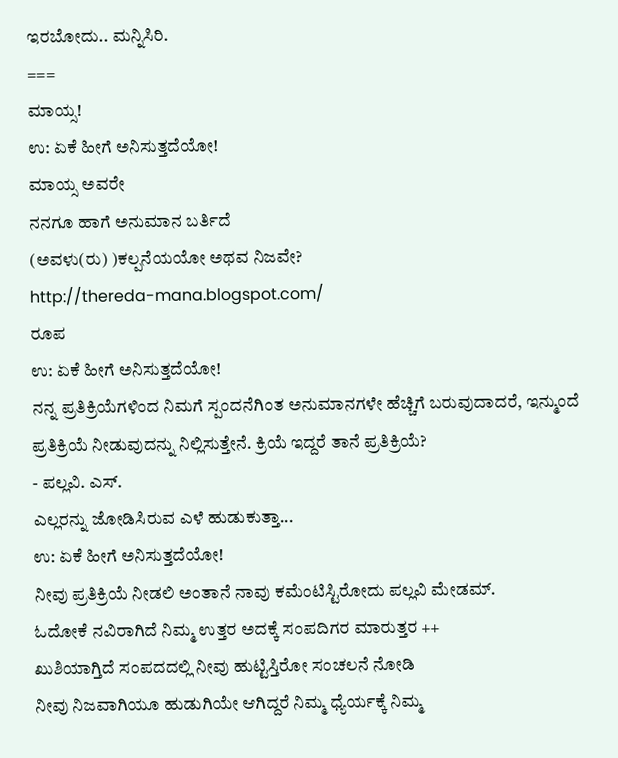ಇರಬೋದು.. ಮನ್ನಿಸಿರಿ.
===
ಮಾಯ್ಸ!
ಉ: ಏಕೆ ಹೀಗೆ ಅನಿಸುತ್ತದೆಯೋ!
ಮಾಯ್ಸ ಅವರೇ
ನನಗೂ ಹಾಗೆ ಅನುಮಾನ ಬರ್ತಿದೆ
(ಅವಳು(ರು) )ಕಲ್ಪನೆಯಯೋ ಅಥವ ನಿಜವೇ?
http://thereda-mana.blogspot.com/
ರೂಪ
ಉ: ಏಕೆ ಹೀಗೆ ಅನಿಸುತ್ತದೆಯೋ!
ನನ್ನ ಪ್ರತಿಕ್ರಿಯೆಗಳಿಂದ ನಿಮಗೆ ಸ್ಪಂದನೆಗಿಂತ ಅನುಮಾನಗಳೇ ಹೆಚ್ಚಿಗೆ ಬರುವುದಾದರೆ, ಇನ್ಮುಂದೆ ಪ್ರತಿಕ್ರಿಯೆ ನೀಡುವುದನ್ನು ನಿಲ್ಲಿಸುತ್ತೇನೆ. ಕ್ರಿಯೆ ಇದ್ದರೆ ತಾನೆ ಪ್ರತಿಕ್ರಿಯೆ?
- ಪಲ್ಲವಿ. ಎಸ್.
ಎಲ್ಲರನ್ನು ಜೋಡಿಸಿರುವ ಎಳೆ ಹುಡುಕುತ್ತಾ...
ಉ: ಏಕೆ ಹೀಗೆ ಅನಿಸುತ್ತದೆಯೋ!
ನೀವು ಪ್ರತಿಕ್ರಿಯೆ ನೀಡಲಿ ಅಂತಾನೆ ನಾವು ಕಮೆಂಟಿಸ್ಟಿರೋದು ಪಲ್ಲವಿ ಮೇಡಮ್.
ಓದೋಕೆ ನವಿರಾಗಿದೆ ನಿಮ್ಮ ಉತ್ತರ ಅದಕ್ಕೆ ಸಂಪದಿಗರ ಮಾರುತ್ತರ ++
ಖುಶಿಯಾಗ್ತಿದೆ ಸಂಪದದಲ್ಲಿ ನೀವು ಹುಟ್ಟಿಸ್ತಿರೋ ಸಂಚಲನೆ ನೋಡಿ
ನೀವು ನಿಜವಾಗಿಯೂ ಹುಡುಗಿಯೇ ಆಗಿದ್ದರೆ ನಿಮ್ಮ ಧ್ಯೆರ್ಯಕ್ಕೆ ನಿಮ್ಮ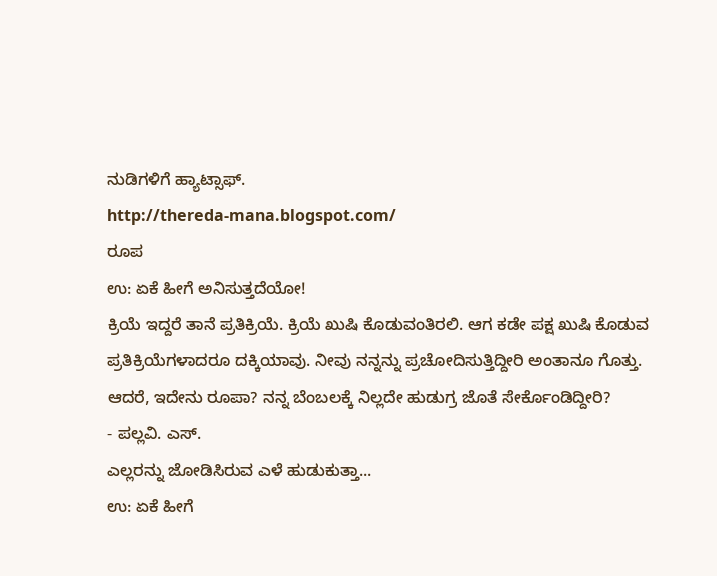ನುಡಿಗಳಿಗೆ ಹ್ಯಾಟ್ಸಾಫ್.
http://thereda-mana.blogspot.com/
ರೂಪ
ಉ: ಏಕೆ ಹೀಗೆ ಅನಿಸುತ್ತದೆಯೋ!
ಕ್ರಿಯೆ ಇದ್ದರೆ ತಾನೆ ಪ್ರತಿಕ್ರಿಯೆ. ಕ್ರಿಯೆ ಖುಷಿ ಕೊಡುವಂತಿರಲಿ. ಆಗ ಕಡೇ ಪಕ್ಷ ಖುಷಿ ಕೊಡುವ ಪ್ರತಿಕ್ರಿಯೆಗಳಾದರೂ ದಕ್ಕಿಯಾವು. ನೀವು ನನ್ನನ್ನು ಪ್ರಚೋದಿಸುತ್ತಿದ್ದೀರಿ ಅಂತಾನೂ ಗೊತ್ತು. ಆದರೆ, ಇದೇನು ರೂಪಾ? ನನ್ನ ಬೆಂಬಲಕ್ಕೆ ನಿಲ್ಲದೇ ಹುಡುಗ್ರ ಜೊತೆ ಸೇರ್ಕೊಂಡಿದ್ದೀರಿ?
- ಪಲ್ಲವಿ. ಎಸ್.
ಎಲ್ಲರನ್ನು ಜೋಡಿಸಿರುವ ಎಳೆ ಹುಡುಕುತ್ತಾ...
ಉ: ಏಕೆ ಹೀಗೆ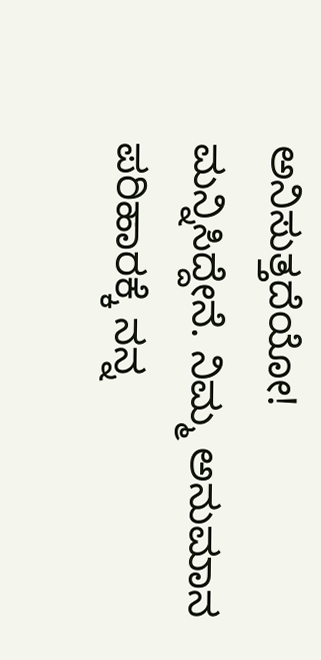ಅನಿಸುತ್ತದೆಯೋ!
ಮನ್ನಿಸಿದ್ದೇನೆ. ನಿಮ್ಮ ಅನುಮಾನ ಪರಿಹಾರಕ್ಕೆ ನನ್ನ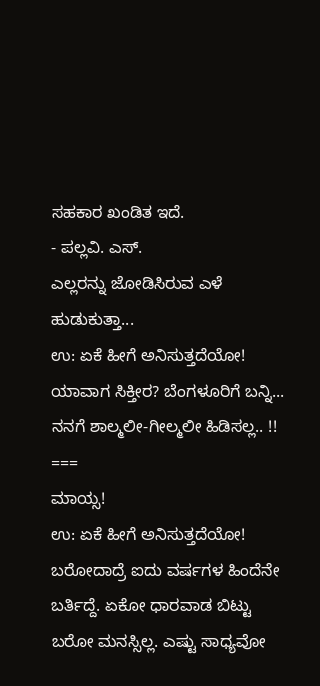ಸಹಕಾರ ಖಂಡಿತ ಇದೆ.
- ಪಲ್ಲವಿ. ಎಸ್.
ಎಲ್ಲರನ್ನು ಜೋಡಿಸಿರುವ ಎಳೆ ಹುಡುಕುತ್ತಾ...
ಉ: ಏಕೆ ಹೀಗೆ ಅನಿಸುತ್ತದೆಯೋ!
ಯಾವಾಗ ಸಿಕ್ತೀರ? ಬೆಂಗಳೂರಿಗೆ ಬನ್ನಿ...
ನನಗೆ ಶಾಲ್ಮಲೀ-ಗೀಲ್ಮಲೀ ಹಿಡಿಸಲ್ಲ.. !!
===
ಮಾಯ್ಸ!
ಉ: ಏಕೆ ಹೀಗೆ ಅನಿಸುತ್ತದೆಯೋ!
ಬರೋದಾದ್ರೆ ಐದು ವರ್ಷಗಳ ಹಿಂದೆನೇ ಬರ್ತಿದ್ದೆ. ಏಕೋ ಧಾರವಾಡ ಬಿಟ್ಟು ಬರೋ ಮನಸ್ಸಿಲ್ಲ. ಎಷ್ಟು ಸಾಧ್ಯವೋ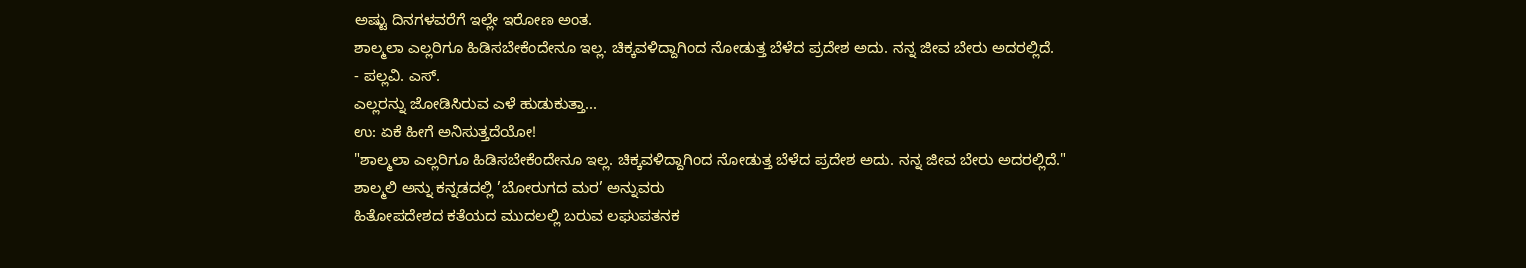ಅಷ್ಟು ದಿನಗಳವರೆಗೆ ಇಲ್ಲೇ ಇರೋಣ ಅಂತ.
ಶಾಲ್ಮಲಾ ಎಲ್ಲರಿಗೂ ಹಿಡಿಸಬೇಕೆಂದೇನೂ ಇಲ್ಲ. ಚಿಕ್ಕವಳಿದ್ದಾಗಿಂದ ನೋಡುತ್ತ ಬೆಳೆದ ಪ್ರದೇಶ ಅದು. ನನ್ನ ಜೀವ ಬೇರು ಅದರಲ್ಲಿದೆ.
- ಪಲ್ಲವಿ. ಎಸ್.
ಎಲ್ಲರನ್ನು ಜೋಡಿಸಿರುವ ಎಳೆ ಹುಡುಕುತ್ತಾ...
ಉ: ಏಕೆ ಹೀಗೆ ಅನಿಸುತ್ತದೆಯೋ!
"ಶಾಲ್ಮಲಾ ಎಲ್ಲರಿಗೂ ಹಿಡಿಸಬೇಕೆಂದೇನೂ ಇಲ್ಲ. ಚಿಕ್ಕವಳಿದ್ದಾಗಿಂದ ನೋಡುತ್ತ ಬೆಳೆದ ಪ್ರದೇಶ ಅದು. ನನ್ನ ಜೀವ ಬೇರು ಅದರಲ್ಲಿದೆ."
ಶಾಲ್ಮಲಿ ಅನ್ನು ಕನ್ನಡದಲ್ಲಿ ’ಬೋರುಗದ ಮರ’ ಅನ್ನುವರು
ಹಿತೋಪದೇಶದ ಕತೆಯದ ಮುದಲಲ್ಲಿ ಬರುವ ಲಘುಪತನಕ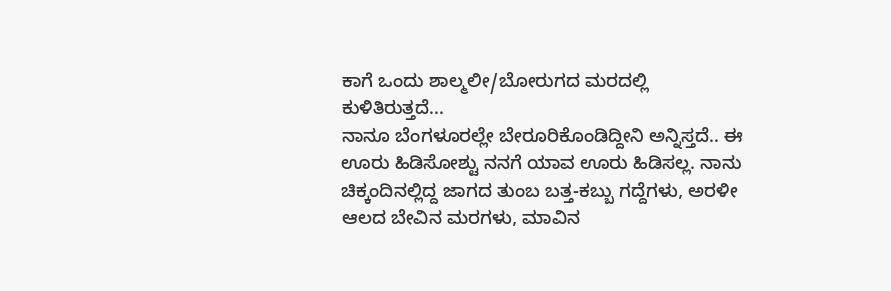ಕಾಗೆ ಒಂದು ಶಾಲ್ಮಲೀ/ಬೋರುಗದ ಮರದಲ್ಲಿ ಕುಳಿತಿರುತ್ತದೆ...
ನಾನೂ ಬೆಂಗಳೂರಲ್ಲೇ ಬೇರೂರಿಕೊಂಡಿದ್ದೀನಿ ಅನ್ನಿಸ್ತದೆ.. ಈ ಊರು ಹಿಡಿಸೋಶ್ಟು ನನಗೆ ಯಾವ ಊರು ಹಿಡಿಸಲ್ಲ. ನಾನು ಚಿಕ್ಕಂದಿನಲ್ಲಿದ್ದ ಜಾಗದ ತುಂಬ ಬತ್ತ-ಕಬ್ಬು ಗದ್ದೆಗಳು, ಅರಳೀ ಆಲದ ಬೇವಿನ ಮರಗಳು, ಮಾವಿನ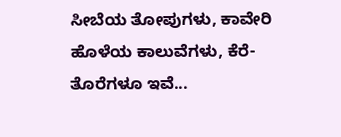ಸೀಬೆಯ ತೋಪುಗಳು, ಕಾವೇರಿ ಹೊಳೆಯ ಕಾಲುವೆಗಳು, ಕೆರೆ-ತೊರೆಗಳೂ ಇವೆ...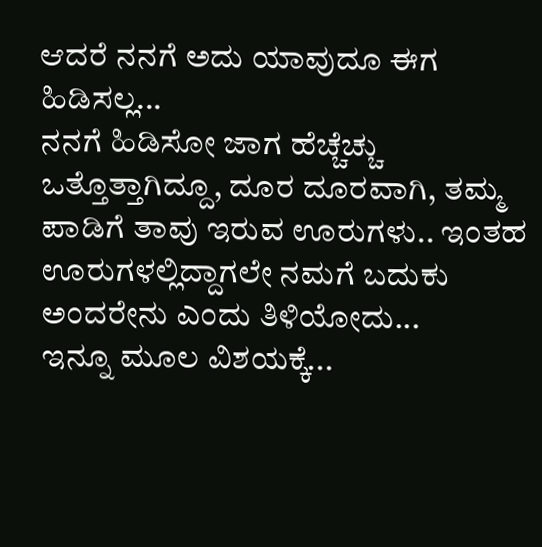ಆದರೆ ನನಗೆ ಅದು ಯಾವುದೂ ಈಗ ಹಿಡಿಸಲ್ಲ...
ನನಗೆ ಹಿಡಿಸೋ ಜಾಗ ಹೆಚ್ಚೆಚ್ಚು ಒತ್ತೊತ್ತಾಗಿದ್ದೂ, ದೂರ ದೂರವಾಗಿ, ತಮ್ಮ ಪಾಡಿಗೆ ತಾವು ಇರುವ ಊರುಗಳು.. ಇಂತಹ ಊರುಗಳಲ್ಲಿದ್ದಾಗಲೇ ನಮಗೆ ಬದುಕು ಅಂದರೇನು ಎಂದು ತಿಳಿಯೋದು...
ಇನ್ನೂ ಮೂಲ ವಿಶಯಕ್ಕೆ...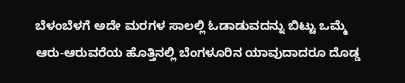ಬೆಳಂಬೆಳಗೆ ಅದೇ ಮರಗಳ ಸಾಲಲ್ಲಿ ಓಡಾಡುವದನ್ನು ಬಿಟ್ಟು ಒಮ್ಮೆ ಆರು-ಆರುವರೆಯ ಹೊತ್ತಿನಲ್ಲಿ ಬೆಂಗಳೂರಿನ ಯಾವುದಾದರೂ ದೊಡ್ಡ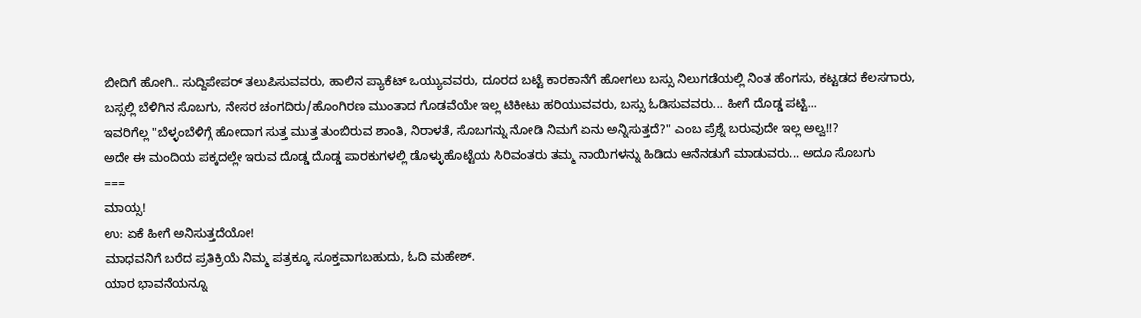ಬೀದಿಗೆ ಹೋಗಿ.. ಸುದ್ದಿಪೇಪರ್ ತಲುಪಿಸುವವರು, ಹಾಲಿನ ಪ್ಯಾಕೆಟ್ ಒಯ್ಯುವವರು, ದೂರದ ಬಟ್ಟೆ ಕಾರಕಾನೆಗೆ ಹೋಗಲು ಬಸ್ಸು ನಿಲುಗಡೆಯಲ್ಲಿ ನಿಂತ ಹೆಂಗಸು, ಕಟ್ಟಡದ ಕೆಲಸಗಾರು, ಬಸ್ಸಲ್ಲಿ ಬೆಳಿಗಿನ ಸೊಬಗು, ನೇಸರ ಚಂಗದಿರು/ಹೊಂಗಿರಣ ಮುಂತಾದ ಗೊಡವೆಯೇ ಇಲ್ಲ ಟಿಕೀಟು ಹರಿಯುವವರು, ಬಸ್ಸು ಓಡಿಸುವವರು... ಹೀಗೆ ದೊಡ್ಡ ಪಟ್ಟಿ...
ಇವರಿಗೆಲ್ಲ "ಬೆಳ್ಳಂಬೆಳಿಗ್ಗೆ ಹೋದಾಗ ಸುತ್ತ ಮುತ್ತ ತುಂಬಿರುವ ಶಾಂತಿ, ನಿರಾಳತೆ, ಸೊಬಗನ್ನು ನೋಡಿ ನಿಮಗೆ ಏನು ಅನ್ನಿಸುತ್ತದೆ?" ಎಂಬ ಪ್ರೆಶ್ನೆ ಬರುವುದೇ ಇಲ್ಲ ಅಲ್ವ!!?
ಅದೇ ಈ ಮಂದಿಯ ಪಕ್ಕದಲ್ಲೇ ಇರುವ ದೊಡ್ಡ ದೊಡ್ಡ ಪಾರಕುಗಳಲ್ಲಿ ಡೊಳ್ಳುಹೊಟ್ಟೆಯ ಸಿರಿವಂತರು ತಮ್ಮ ನಾಯಿಗಳನ್ನು ಹಿಡಿದು ಆನೆನಡುಗೆ ಮಾಡುವರು... ಅದೂ ಸೊಬಗು
===
ಮಾಯ್ಸ!
ಉ: ಏಕೆ ಹೀಗೆ ಅನಿಸುತ್ತದೆಯೋ!
ಮಾಧವನಿಗೆ ಬರೆದ ಪ್ರತಿಕ್ರಿಯೆ ನಿಮ್ಮ ಪತ್ರಕ್ಕೂ ಸೂಕ್ತವಾಗಬಹುದು, ಓದಿ ಮಹೇಶ್.
ಯಾರ ಭಾವನೆಯನ್ನೂ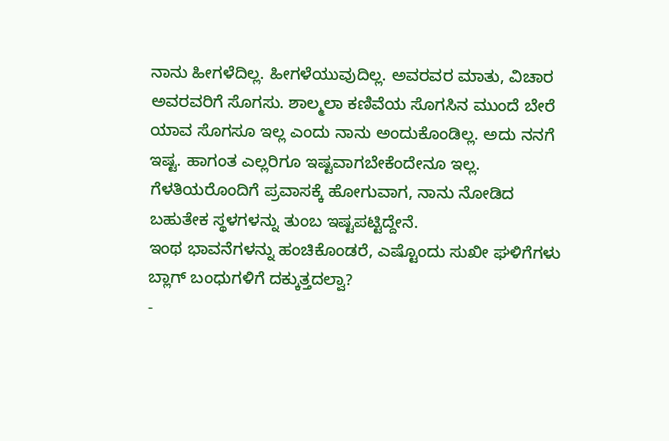ನಾನು ಹೀಗಳೆದಿಲ್ಲ. ಹೀಗಳೆಯುವುದಿಲ್ಲ. ಅವರವರ ಮಾತು, ವಿಚಾರ ಅವರವರಿಗೆ ಸೊಗಸು. ಶಾಲ್ಮಲಾ ಕಣಿವೆಯ ಸೊಗಸಿನ ಮುಂದೆ ಬೇರೆ ಯಾವ ಸೊಗಸೂ ಇಲ್ಲ ಎಂದು ನಾನು ಅಂದುಕೊಂಡಿಲ್ಲ. ಅದು ನನಗೆ ಇಷ್ಟ. ಹಾಗಂತ ಎಲ್ಲರಿಗೂ ಇಷ್ಟವಾಗಬೇಕೆಂದೇನೂ ಇಲ್ಲ. ಗೆಳತಿಯರೊಂದಿಗೆ ಪ್ರವಾಸಕ್ಕೆ ಹೋಗುವಾಗ, ನಾನು ನೋಡಿದ ಬಹುತೇಕ ಸ್ಥಳಗಳನ್ನು ತುಂಬ ಇಷ್ಟಪಟ್ಟಿದ್ದೇನೆ.
ಇಂಥ ಭಾವನೆಗಳನ್ನು ಹಂಚಿಕೊಂಡರೆ, ಎಷ್ಟೊಂದು ಸುಖೀ ಘಳಿಗೆಗಳು ಬ್ಲಾಗ್ ಬಂಧುಗಳಿಗೆ ದಕ್ಕುತ್ತದಲ್ವಾ?
-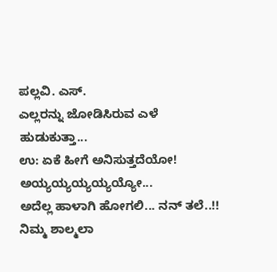ಪಲ್ಲವಿ. ಎಸ್.
ಎಲ್ಲರನ್ನು ಜೋಡಿಸಿರುವ ಎಳೆ ಹುಡುಕುತ್ತಾ...
ಉ: ಏಕೆ ಹೀಗೆ ಅನಿಸುತ್ತದೆಯೋ!
ಅಯ್ಯಯ್ಯಯ್ಯಯ್ಯಯ್ಯೋ...
ಅದೆಲ್ಲ ಹಾಳಾಗಿ ಹೋಗಲಿ... ನನ್ ತಲೆ..!!
ನಿಮ್ಮ ಶಾಲ್ಮಲಾ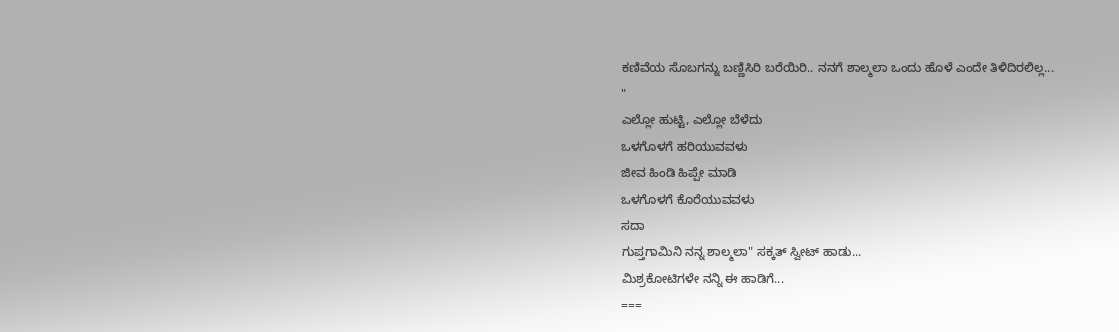ಕಣಿವೆಯ ಸೊಬಗನ್ನು ಬಣ್ಣಿಸಿರಿ ಬರೆಯಿರಿ.. ನನಗೆ ಶಾಲ್ಮಲಾ ಒಂದು ಹೊಳೆ ಎಂದೇ ತಿಳಿದಿರಲಿಲ್ಲ...
"
ಎಲ್ಲೋ ಹುಟ್ಟಿ, ಎಲ್ಲೋ ಬೆಳೆದು
ಒಳಗೊಳಗೆ ಹರಿಯುವವಳು
ಜೀವ ಹಿಂಡಿ ಹಿಪ್ಪೇ ಮಾಡಿ
ಒಳಗೊಳಗೆ ಕೊರೆಯುವವಳು
ಸದಾ
ಗುಪ್ತಗಾಮಿನಿ ನನ್ನ ಶಾಲ್ಮಲಾ" ಸಕ್ಕತ್ ಸ್ವೀಟ್ ಹಾಡು...
ಮಿಶ್ರಕೋಟಿಗಳೇ ನನ್ನಿ ಈ ಹಾಡಿಗೆ...
===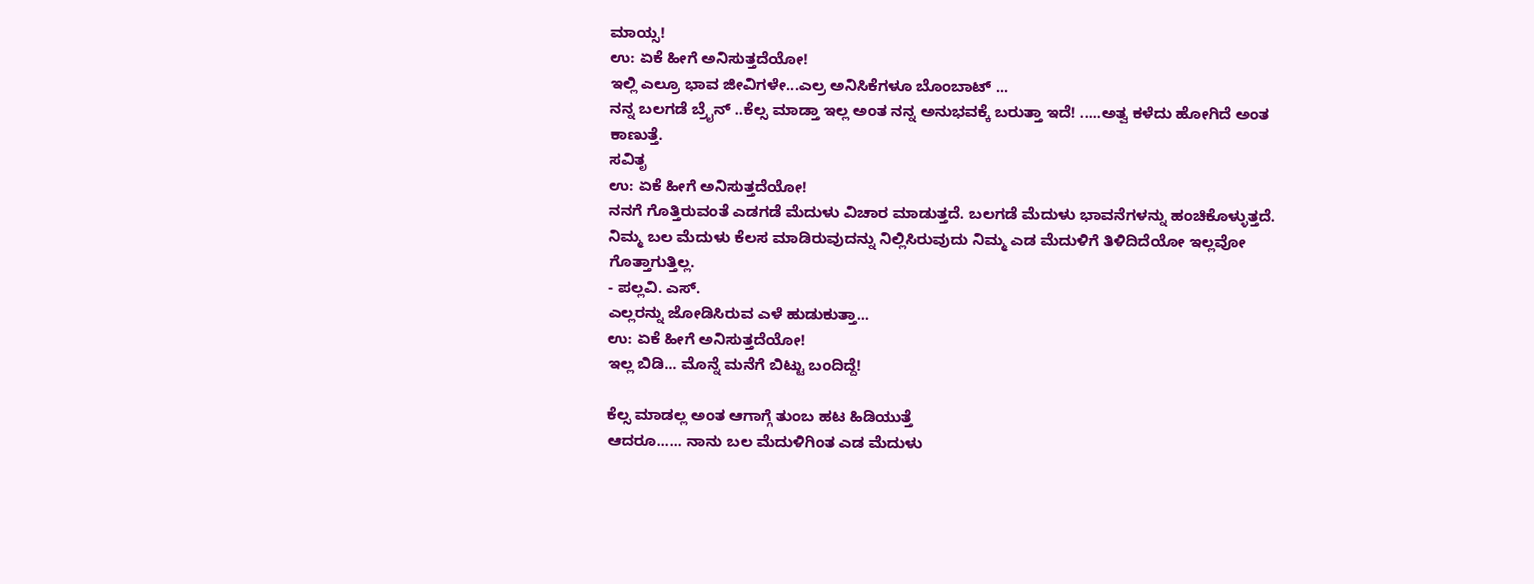ಮಾಯ್ಸ!
ಉ: ಏಕೆ ಹೀಗೆ ಅನಿಸುತ್ತದೆಯೋ!
ಇಲ್ಲಿ ಎಲ್ರೂ ಭಾವ ಜೀವಿಗಳೇ...ಎಲ್ರ ಅನಿಸಿಕೆಗಳೂ ಬೊಂಬಾಟ್ ...
ನನ್ನ ಬಲಗಡೆ ಬ್ರೈನ್ ..ಕೆಲ್ಸ ಮಾಡ್ತಾ ಇಲ್ಲ ಅಂತ ನನ್ನ ಅನುಭವಕ್ಕೆ ಬರುತ್ತಾ ಇದೆ! .....ಅತ್ವ ಕಳೆದು ಹೋಗಿದೆ ಅಂತ ಕಾಣುತ್ತೆ.
ಸವಿತೃ
ಉ: ಏಕೆ ಹೀಗೆ ಅನಿಸುತ್ತದೆಯೋ!
ನನಗೆ ಗೊತ್ತಿರುವಂತೆ ಎಡಗಡೆ ಮೆದುಳು ವಿಚಾರ ಮಾಡುತ್ತದೆ. ಬಲಗಡೆ ಮೆದುಳು ಭಾವನೆಗಳನ್ನು ಹಂಚಿಕೊಳ್ಳುತ್ತದೆ. ನಿಮ್ಮ ಬಲ ಮೆದುಳು ಕೆಲಸ ಮಾಡಿರುವುದನ್ನು ನಿಲ್ಲಿಸಿರುವುದು ನಿಮ್ಮ ಎಡ ಮೆದುಳಿಗೆ ತಿಳಿದಿದೆಯೋ ಇಲ್ಲವೋ ಗೊತ್ತಾಗುತ್ತಿಲ್ಲ.
- ಪಲ್ಲವಿ. ಎಸ್.
ಎಲ್ಲರನ್ನು ಜೋಡಿಸಿರುವ ಎಳೆ ಹುಡುಕುತ್ತಾ...
ಉ: ಏಕೆ ಹೀಗೆ ಅನಿಸುತ್ತದೆಯೋ!
ಇಲ್ಲ ಬಿಡಿ... ಮೊನ್ನೆ ಮನೆಗೆ ಬಿಟ್ಟು ಬಂದಿದ್ದೆ!

ಕೆಲ್ಸ ಮಾಡಲ್ಲ ಅಂತ ಆಗಾಗ್ಗೆ ತುಂಬ ಹಟ ಹಿಡಿಯುತ್ತೆ
ಆದರೂ...... ನಾನು ಬಲ ಮೆದುಳಿಗಿಂತ ಎಡ ಮೆದುಳು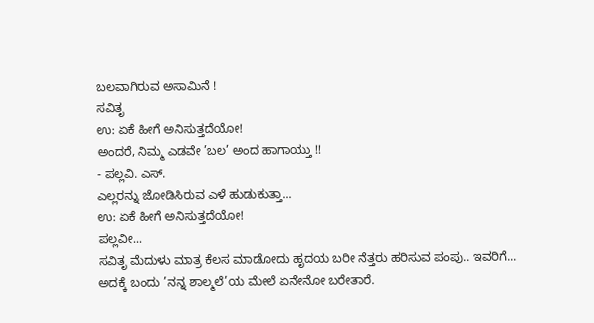ಬಲವಾಗಿರುವ ಅಸಾಮಿನೆ !
ಸವಿತೃ
ಉ: ಏಕೆ ಹೀಗೆ ಅನಿಸುತ್ತದೆಯೋ!
ಅಂದರೆ, ನಿಮ್ಮ ಎಡವೇ ’ಬಲ’ ಅಂದ ಹಾಗಾಯ್ತು !!
- ಪಲ್ಲವಿ. ಎಸ್.
ಎಲ್ಲರನ್ನು ಜೋಡಿಸಿರುವ ಎಳೆ ಹುಡುಕುತ್ತಾ...
ಉ: ಏಕೆ ಹೀಗೆ ಅನಿಸುತ್ತದೆಯೋ!
ಪಲ್ಲವೀ...
ಸವಿತೃ ಮೆದುಳು ಮಾತ್ರ ಕೆಲಸ ಮಾಡೋದು ಹೃದಯ ಬರೀ ನೆತ್ತರು ಹರಿಸುವ ಪಂಪು.. ಇವರಿಗೆ...
ಅದಕ್ಕೆ ಬಂದು ’ನನ್ನ ಶಾಲ್ಮಲೆ’ಯ ಮೇಲೆ ಏನೇನೋ ಬರೇತಾರೆ.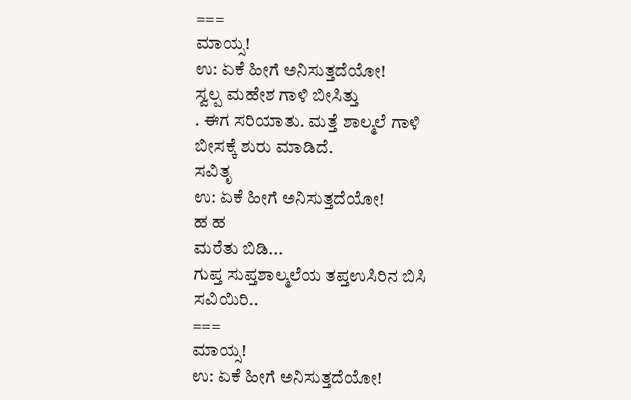===
ಮಾಯ್ಸ!
ಉ: ಏಕೆ ಹೀಗೆ ಅನಿಸುತ್ತದೆಯೋ!
ಸ್ವಲ್ಪ ಮಹೇಶ ಗಾಳಿ ಬೀಸಿತ್ತು
. ಈಗ ಸರಿಯಾತು. ಮತ್ತೆ ಶಾಲ್ಮಲೆ ಗಾಳಿ ಬೀಸಕ್ಕೆ ಶುರು ಮಾಡಿದೆ.
ಸವಿತೃ
ಉ: ಏಕೆ ಹೀಗೆ ಅನಿಸುತ್ತದೆಯೋ!
ಹ ಹ
ಮರೆತು ಬಿಡಿ...
ಗುಪ್ತ ಸುಪ್ತಶಾಲ್ಮಲೆಯ ತಪ್ತಉಸಿರಿನ ಬಿಸಿ ಸವಿಯಿರಿ..
===
ಮಾಯ್ಸ!
ಉ: ಏಕೆ ಹೀಗೆ ಅನಿಸುತ್ತದೆಯೋ!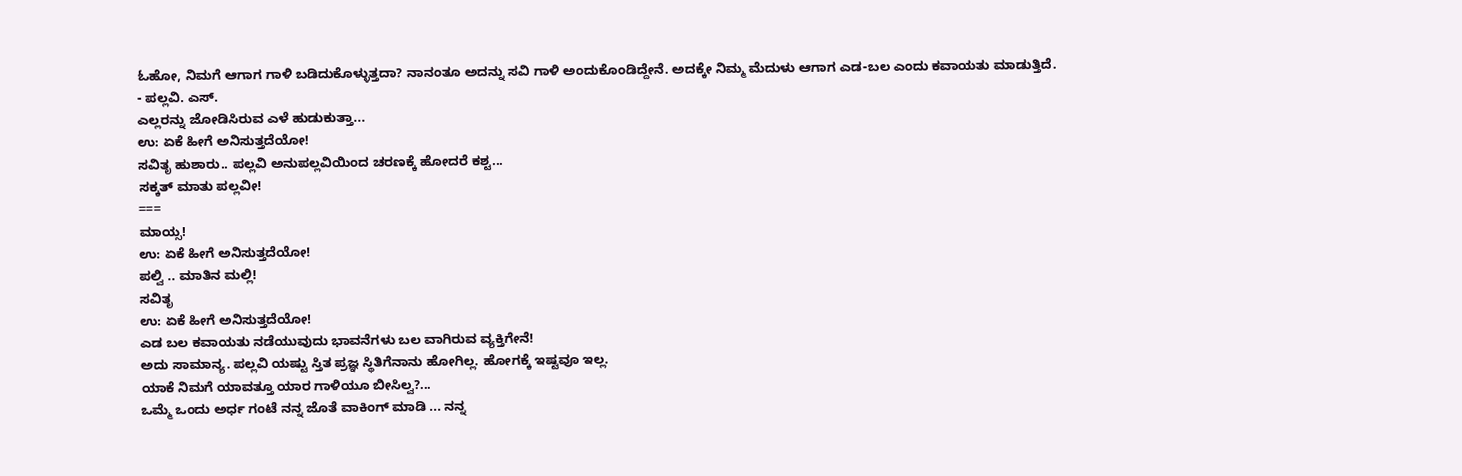ಓಹೋ, ನಿಮಗೆ ಆಗಾಗ ಗಾಳಿ ಬಡಿದುಕೊಳ್ಳುತ್ತದಾ? ನಾನಂತೂ ಅದನ್ನು ಸವಿ ಗಾಳಿ ಅಂದುಕೊಂಡಿದ್ದೇನೆ. ಅದಕ್ಕೇ ನಿಮ್ಮ ಮೆದುಳು ಆಗಾಗ ಎಡ-ಬಲ ಎಂದು ಕವಾಯತು ಮಾಡುತ್ತಿದೆ.
- ಪಲ್ಲವಿ. ಎಸ್.
ಎಲ್ಲರನ್ನು ಜೋಡಿಸಿರುವ ಎಳೆ ಹುಡುಕುತ್ತಾ...
ಉ: ಏಕೆ ಹೀಗೆ ಅನಿಸುತ್ತದೆಯೋ!
ಸವಿತೃ ಹುಶಾರು.. ಪಲ್ಲವಿ ಅನುಪಲ್ಲವಿಯಿಂದ ಚರಣಕ್ಕೆ ಹೋದರೆ ಕಶ್ಟ...
ಸಕ್ಕತ್ ಮಾತು ಪಲ್ಲವೀ!
===
ಮಾಯ್ಸ!
ಉ: ಏಕೆ ಹೀಗೆ ಅನಿಸುತ್ತದೆಯೋ!
ಪಲ್ವಿ .. ಮಾತಿನ ಮಲ್ಲಿ!
ಸವಿತೃ
ಉ: ಏಕೆ ಹೀಗೆ ಅನಿಸುತ್ತದೆಯೋ!
ಎಡ ಬಲ ಕವಾಯತು ನಡೆಯುವುದು ಭಾವನೆಗಳು ಬಲ ವಾಗಿರುವ ವ್ಯಕ್ತಿಗೇನೆ!
ಅದು ಸಾಮಾನ್ಯ. ಪಲ್ಲವಿ ಯಷ್ಟು ಸ್ತಿತ ಪ್ರಜ್ಞ ಸ್ಥಿತಿಗೆನಾನು ಹೋಗಿಲ್ಲ. ಹೋಗಕ್ಕೆ ಇಷ್ಟವೂ ಇಲ್ಲ.
ಯಾಕೆ ನಿಮಗೆ ಯಾವತ್ತೂ ಯಾರ ಗಾಳಿಯೂ ಬೀಸಿಲ್ವ?...
ಒಮ್ಮೆ ಒಂದು ಅರ್ಧ ಗಂಟೆ ನನ್ನ ಜೊತೆ ವಾಕಿಂಗ್ ಮಾಡಿ ... ನನ್ನ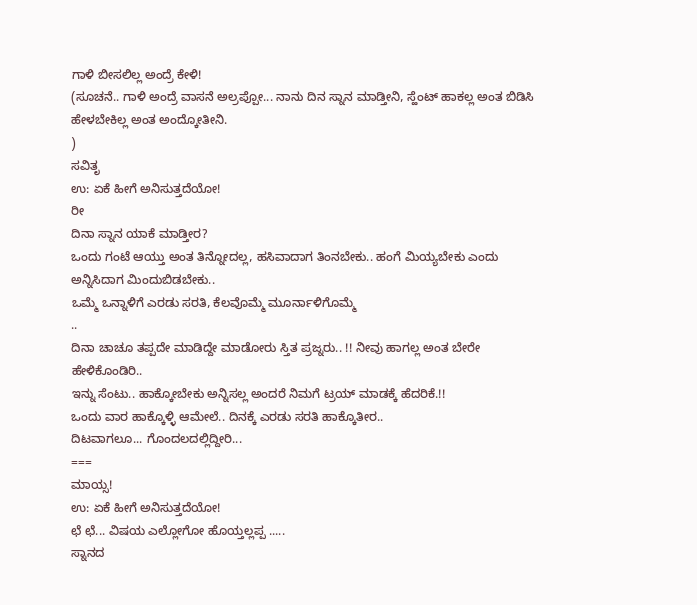ಗಾಳಿ ಬೀಸಲಿಲ್ಲ ಅಂದ್ರೆ ಕೇಳಿ!
(ಸೂಚನೆ.. ಗಾಳಿ ಅಂದ್ರೆ ವಾಸನೆ ಅಲ್ರಪ್ಪೋ... ನಾನು ದಿನ ಸ್ನಾನ ಮಾಡ್ತೀನಿ, ಸ್ಹೆಂಟ್ ಹಾಕಲ್ಲ ಅಂತ ಬಿಡಿಸಿ ಹೇಳಬೇಕಿಲ್ಲ ಅಂತ ಅಂದ್ಕೋತೀನಿ.
)
ಸವಿತೃ
ಉ: ಏಕೆ ಹೀಗೆ ಅನಿಸುತ್ತದೆಯೋ!
ರೀ
ದಿನಾ ಸ್ನಾನ ಯಾಕೆ ಮಾಡ್ತೀರ?
ಒಂದು ಗಂಟೆ ಆಯ್ತು ಅಂತ ತಿನ್ನೋದಲ್ಲ, ಹಸಿವಾದಾಗ ತಿಂನಬೇಕು.. ಹಂಗೆ ಮಿಯ್ಯಬೇಕು ಎಂದು ಅನ್ನಿಸಿದಾಗ ಮಿಂದುಬಿಡಬೇಕು..
ಒಮ್ಮೆ ಒನ್ನಾಳಿಗೆ ಎರಡು ಸರತಿ, ಕೆಲವೊಮ್ಮೆ ಮೂರ್ನಾಳಿಗೊಮ್ಮೆ
..
ದಿನಾ ಚಾಚೂ ತಪ್ಪದೇ ಮಾಡಿದ್ದೇ ಮಾಡೋರು ಸ್ತಿತ ಪ್ರಜ್ನರು.. !! ನೀವು ಹಾಗಲ್ಲ ಅಂತ ಬೇರೇ ಹೇಳಿಕೊಂಡಿರಿ..
ಇನ್ನು ಸೆಂಟು.. ಹಾಕ್ಕೋಬೇಕು ಅನ್ನಿಸಲ್ಲ ಅಂದರೆ ನಿಮಗೆ ಟ್ರಯ್ ಮಾಡಕ್ಕೆ ಹೆದರಿಕೆ.!!
ಒಂದು ವಾರ ಹಾಕ್ಕೊಳ್ಳಿ ಆಮೇಲೆ.. ದಿನಕ್ಕೆ ಎರಡು ಸರತಿ ಹಾಕ್ಕೊತೀರ..
ದಿಟವಾಗಲೂ... ಗೊಂದಲದಲ್ಲಿದ್ದೀರಿ...
===
ಮಾಯ್ಸ!
ಉ: ಏಕೆ ಹೀಗೆ ಅನಿಸುತ್ತದೆಯೋ!
ಛೆ ಛೆ... ವಿಷಯ ಎಲ್ಲೋಗೋ ಹೊಯ್ತಲ್ಲಪ್ಪ .....
ಸ್ನಾನದ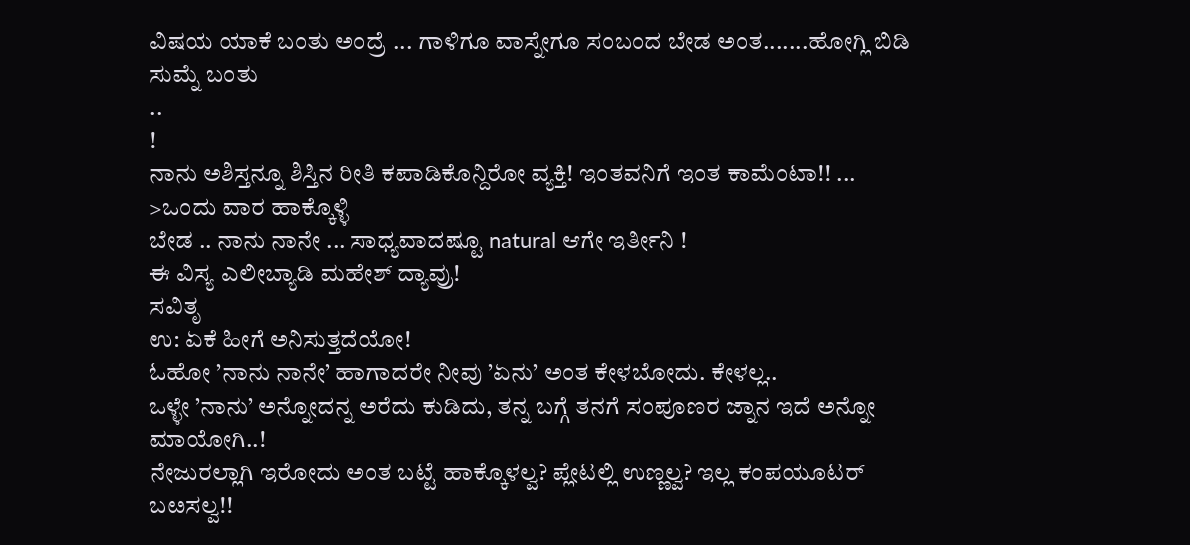ವಿಷಯ ಯಾಕೆ ಬಂತು ಅಂದ್ರೆ ... ಗಾಳಿಗೂ ವಾಸ್ನೇಗೂ ಸಂಬಂದ ಬೇಡ ಅಂತ.......ಹೋಗ್ಲಿ ಬಿಡಿ ಸುಮ್ನೆ ಬಂತು
..
!
ನಾನು ಅಶಿಸ್ತನ್ನೂ ಶಿಸ್ತಿನ ರೀತಿ ಕಪಾಡಿಕೊನ್ದಿರೋ ವ್ಯಕ್ತಿ! ಇಂತವನಿಗೆ ಇಂತ ಕಾಮೆಂಟಾ!! ...
>ಒಂದು ವಾರ ಹಾಕ್ಕೊಳ್ಳಿ
ಬೇಡ .. ನಾನು ನಾನೇ ... ಸಾಧ್ಯವಾದಷ್ಟೂ natural ಆಗೇ ಇರ್ತೀನಿ !
ಈ ವಿಸ್ಯ ಎಲೀಬ್ಯಾಡಿ ಮಹೇಶ್ ದ್ಯಾವ್ರು!
ಸವಿತೃ
ಉ: ಏಕೆ ಹೀಗೆ ಅನಿಸುತ್ತದೆಯೋ!
ಓಹೋ ’ನಾನು ನಾನೇ’ ಹಾಗಾದರೇ ನೀವು ’ಏನು’ ಅಂತ ಕೇಳಬೋದು. ಕೇಳಲ್ಲ..
ಒಳ್ಳೇ ’ನಾನು’ ಅನ್ನೋದನ್ನ ಅರೆದು ಕುಡಿದು, ತನ್ನ ಬಗ್ಗೆ ತನಗೆ ಸಂಪೂಣರ ಜ್ನಾನ ಇದೆ ಅನ್ನೋ ಮಾಯೋಗಿ..!
ನೇಜುರಲ್ಲಾಗಿ ಇರೋದು ಅಂತ ಬಟ್ಟೆ ಹಾಕ್ಕೊಳಲ್ವ? ಪ್ಲೇಟಲ್ಲಿ ಉಣ್ಣಲ್ವ? ಇಲ್ಲ ಕಂಪಯೂಟರ್ ಬೞಸಲ್ವ!!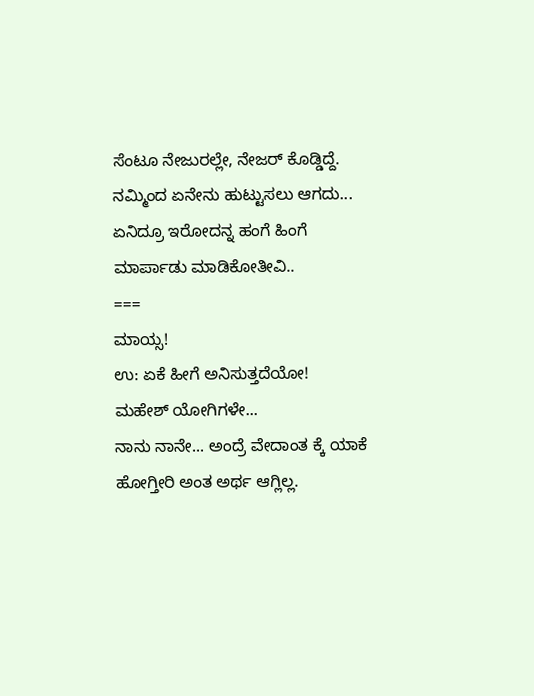ಸೆಂಟೂ ನೇಜುರಲ್ಲೇ, ನೇಜರ್ ಕೊಡ್ಡಿದ್ದೆ.
ನಮ್ಮಿಂದ ಏನೇನು ಹುಟ್ಟುಸಲು ಆಗದು... ಏನಿದ್ರೂ ಇರೋದನ್ನ ಹಂಗೆ ಹಿಂಗೆ ಮಾರ್ಪಾಡು ಮಾಡಿಕೋತೀವಿ..
===
ಮಾಯ್ಸ!
ಉ: ಏಕೆ ಹೀಗೆ ಅನಿಸುತ್ತದೆಯೋ!
ಮಹೇಶ್ ಯೋಗಿಗಳೇ...
ನಾನು ನಾನೇ... ಅಂದ್ರೆ ವೇದಾಂತ ಕ್ಕೆ ಯಾಕೆ ಹೋಗ್ತೀರಿ ಅಂತ ಅರ್ಥ ಆಗ್ಲಿಲ್ಲ.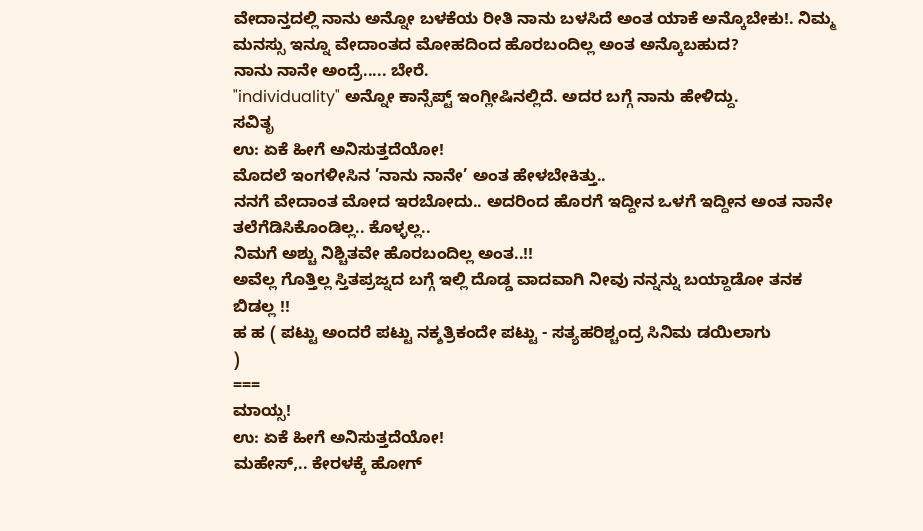ವೇದಾನ್ತದಲ್ಲಿ ನಾನು ಅನ್ನೋ ಬಳಕೆಯ ರೀತಿ ನಾನು ಬಳಸಿದೆ ಅಂತ ಯಾಕೆ ಅನ್ಕೊಬೇಕು!. ನಿಮ್ಮ ಮನಸ್ಸು ಇನ್ನೂ ವೇದಾಂತದ ಮೋಹದಿಂದ ಹೊರಬಂದಿಲ್ಲ ಅಂತ ಅನ್ಕೊಬಹುದ?
ನಾನು ನಾನೇ ಅಂದ್ರೆ..... ಬೇರೆ.
"individuality" ಅನ್ನೋ ಕಾನ್ಸೆಪ್ಟ್ ಇಂಗ್ಲೀಷಿನಲ್ಲಿದೆ. ಅದರ ಬಗ್ಗೆ ನಾನು ಹೇಳಿದ್ದು.
ಸವಿತೃ
ಉ: ಏಕೆ ಹೀಗೆ ಅನಿಸುತ್ತದೆಯೋ!
ಮೊದಲೆ ಇಂಗಳೀಸಿನ ’ನಾನು ನಾನೇ’ ಅಂತ ಹೇಳಬೇಕಿತ್ತು..
ನನಗೆ ವೇದಾಂತ ಮೋದ ಇರಬೋದು.. ಅದರಿಂದ ಹೊರಗೆ ಇದ್ದೀನ ಒಳಗೆ ಇದ್ದೀನ ಅಂತ ನಾನೇ ತಲೆಗೆಡಿಸಿಕೊಂಡಿಲ್ಲ.. ಕೊಳ್ಳಲ್ಲ..
ನಿಮಗೆ ಅಶ್ಚು ನಿಶ್ಚಿತವೇ ಹೊರಬಂದಿಲ್ಲ ಅಂತ..!!
ಅವೆಲ್ಲ ಗೊತ್ತಿಲ್ಲ ಸ್ತಿತಪ್ರಜ್ನದ ಬಗ್ಗೆ ಇಲ್ಲಿ ದೊಡ್ಡ ವಾದವಾಗಿ ನೀವು ನನ್ನನ್ನು ಬಯ್ದಾಡೋ ತನಕ ಬಿಡಲ್ಲ !!
ಹ ಹ ( ಪಟ್ಟು ಅಂದರೆ ಪಟ್ಟು ನಕ್ಶತ್ರಿಕಂದೇ ಪಟ್ಟು - ಸತ್ಯಹರಿಶ್ಚಂದ್ರ ಸಿನಿಮ ಡಯಿಲಾಗು
)
===
ಮಾಯ್ಸ!
ಉ: ಏಕೆ ಹೀಗೆ ಅನಿಸುತ್ತದೆಯೋ!
ಮಹೇಸ್,.. ಕೇರಳಕ್ಕೆ ಹೋಗ್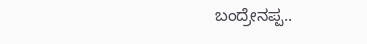ಬಂದ್ರೇನಪ್ಪ..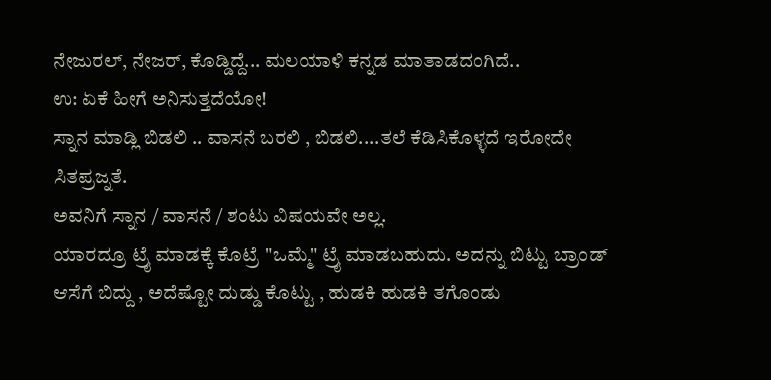ನೇಜುರಲ್, ನೇಜರ್, ಕೊಡ್ಡಿದ್ದೆ... ಮಲಯಾಳಿ ಕನ್ನಡ ಮಾತಾಡದಂಗಿದೆ..
ಉ: ಏಕೆ ಹೀಗೆ ಅನಿಸುತ್ತದೆಯೋ!
ಸ್ನಾನ ಮಾಡ್ಲಿ ಬಿಡಲಿ .. ವಾಸನೆ ಬರಲಿ , ಬಿಡಲಿ....ತಲೆ ಕೆಡಿಸಿಕೊಳ್ಳದೆ ಇರೋದೇ ಸಿತಪ್ರಜ್ನತೆ.
ಅವನಿಗೆ ಸ್ನಾನ / ವಾಸನೆ / ಶಂಟು ವಿಷಯವೇ ಅಲ್ಲ.
ಯಾರದ್ರೂ ಟ್ರೈ ಮಾಡಕ್ಕೆ ಕೊಟ್ರೆ "ಒಮ್ಮೆ" ಟ್ರೈ ಮಾಡಬಹುದು. ಅದನ್ನು ಬಿಟ್ಟು ಬ್ರಾಂಡ್ ಆಸೆಗೆ ಬಿದ್ದು , ಅದೆಷ್ಟೋ ದುಡ್ಡು ಕೊಟ್ಟು , ಹುಡಕಿ ಹುಡಕಿ ತಗೊಂಡು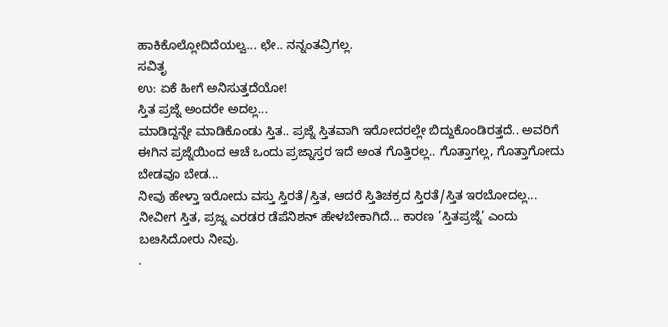ಹಾಕಿಕೊಲ್ಲೋದಿದೆಯಲ್ವ... ಛೇ.. ನನ್ನಂತವ್ರಿಗಲ್ಲ.
ಸವಿತೃ
ಉ: ಏಕೆ ಹೀಗೆ ಅನಿಸುತ್ತದೆಯೋ!
ಸ್ತಿತ ಪ್ರಜ್ನೆ ಅಂದರೇ ಅದಲ್ಲ...
ಮಾಡಿದ್ದನ್ನೇ ಮಾಡಿಕೊಂಡು ಸ್ತಿತ.. ಪ್ರಜ್ನೆ ಸ್ತಿತವಾಗಿ ಇರೋದರಲ್ಲೇ ಬಿದ್ದುಕೊಂಡಿರತ್ತದೆ.. ಅವರಿಗೆ ಈಗಿನ ಪ್ರಜ್ನೆಯಿಂದ ಆಚೆ ಒಂದು ಪ್ರಜ್ನಾಸ್ತರ ಇದೆ ಅಂತ ಗೊತ್ತಿರಲ್ಲ.. ಗೊತ್ತಾಗಲ್ಲ, ಗೊತ್ತಾಗೋದು ಬೇಡವೂ ಬೇಡ...
ನೀವು ಹೇಳ್ತಾ ಇರೋದು ವಸ್ತು ಸ್ತಿರತೆ/ಸ್ತಿತ, ಆದರೆ ಸ್ತಿತಿಚಕ್ರದ ಸ್ತಿರತೆ/ಸ್ತಿತ ಇರಬೋದಲ್ಲ...
ನೀವೀಗ ಸ್ತಿತ, ಪ್ರಜ್ನ ಎರಡರ ಡೆಪೆನಿಶನ್ ಹೇಳಬೇಕಾಗಿದೆ... ಕಾರಣ ’ಸ್ತಿತಪ್ರಜ್ನೆ’ ಎಂದು ಬೞಸಿದೋರು ನೀವು.
.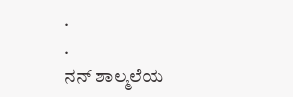.
.
ನನ್ ಶಾಲ್ಮಲೆಯ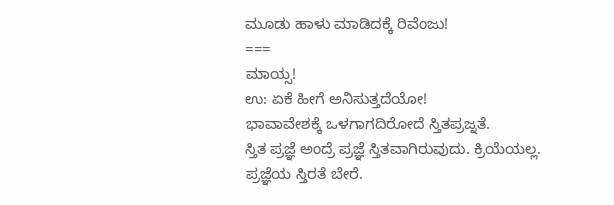ಮೂಡು ಹಾಳು ಮಾಡಿದಕ್ಕೆ ರಿವೆಂಜು!
===
ಮಾಯ್ಸ!
ಉ: ಏಕೆ ಹೀಗೆ ಅನಿಸುತ್ತದೆಯೋ!
ಭಾವಾವೇಶಕ್ಕೆ ಒಳಗಾಗದಿರೋದೆ ಸ್ತಿತಪ್ರಜ್ನತೆ.
ಸ್ತಿತ ಪ್ರಜ್ಞೆ ಅಂದ್ರೆ ಪ್ರಜ್ಞೆ ಸ್ತಿತವಾಗಿರುವುದು. ಕ್ರಿಯೆಯಲ್ಲ.
ಪ್ರಜ್ಞೆಯ ಸ್ತಿರತೆ ಬೇರೆ.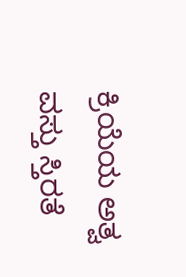ಕ್ರಿಯೆಯ ಅತ್ವ ವಸ್ತು ಸ್ತಿರತೆ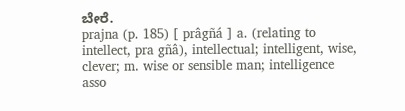ಬೇರೆ.
prajna (p. 185) [ prâgñá ] a. (relating to intellect, pra gñâ), intellectual; intelligent, wise, clever; m. wise or sensible man; intelligence asso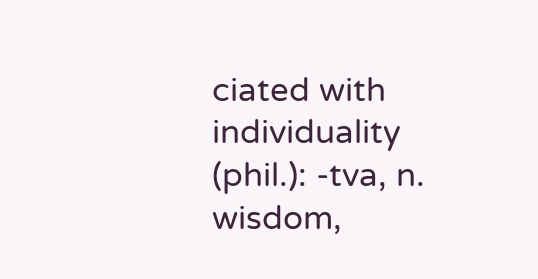ciated with individuality (phil.): -tva, n. wisdom,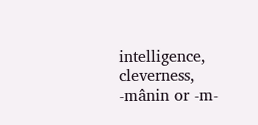intelligence, cleverness, -mânin or -m-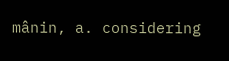mânin, a. considering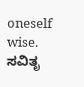oneself wise.
ಸವಿತೃ